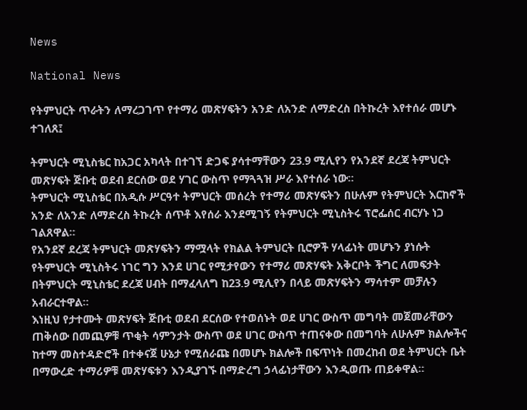News

National News

የትምህርት ጥራትን ለማረጋገጥ የተማሪ መጽሃፍትን አንድ ለአንድ ለማድረስ በትኩረት እየተሰራ መሆኑ ተገለጸ፤

ትምህርት ሚኒስቴር ከአጋር አካላት በተገኘ ድጋፍ ያሳተማቸውን 23.9 ሚሊየን የአንደኛ ደረጃ ትምህርት መጽሃፍት ጅቡቲ ወደብ ደርሰው ወደ ሃገር ውስጥ የማጓጓዝ ሥራ እየተሰራ ነው።
ትምህርት ሚኒስቴር በአዲሱ ሥርዓተ ትምህርት መሰረት የተማሪ መጽሃፍትን በሁሉም የትምህርት እርከኖች አንድ ለአንድ ለማድረስ ትኩረት ሰጥቶ እየሰራ እንደሚገኝ የትምህርት ሚኒስትሩ ፕሮፌሰር ብርሃኑ ነጋ ገልጸዋል።
የአንደኛ ደረጃ ትምህርት መጽሃፍትን ማሟላት የክልል ትምህርት ቢሮዎች ሃላፊነት መሆኑን ያነሱት የትምህርት ሚኒስትሩ ነገር ግን እንደ ሀገር የሚታየውን የተማሪ መጽሃፍት አቅርቦት ችግር ለመፍታት በትምህርት ሚኒስቴር ደረጃ ሀብት በማፈላለግ ከ23.9 ሚሊየን በላይ መጽሃፍትን ማሳተም መቻሉን አብራርተዋል።
እነዚህ የታተሙት መጽሃፍት ጅቡቲ ወደብ ደርሰው የተወሰኑት ወደ ሀገር ውስጥ መግባት መጀመራቸውን ጠቅሰው በመጪዎቹ ጥቂት ሳምንታት ውስጥ ወደ ሀገር ውስጥ ተጠናቀው በመግባት ለሁሉም ክልሎችና ከተማ መስተዳድሮች በተቀናጀ ሁኔታ የሚሰራጩ በመሆኑ ክልሎች በፍጥነት በመረከብ ወደ ትምህርት ቤት በማውረድ ተማሪዎቹ መጽሃፍቱን እንዲያገኙ በማድረግ ኃላፊነታቸውን እንዲወጡ ጠይቀዋል።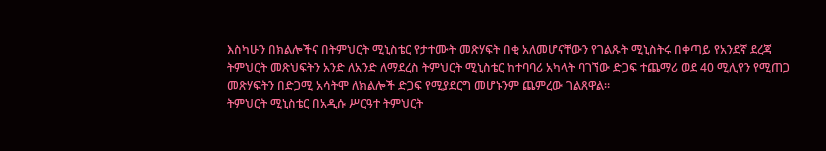እስካሁን በክልሎችና በትምህርት ሚኒስቴር የታተሙት መጽሃፍት በቂ አለመሆናቸውን የገልጹት ሚኒስትሩ በቀጣይ የአንደኛ ደረጃ ትምህርት መጽህፍትን አንድ ለአንድ ለማደረስ ትምህርት ሚኒስቴር ከተባባሪ አካላት ባገኘው ድጋፍ ተጨማሪ ወደ 40 ሚሊየን የሚጠጋ መጽሃፍትን በድጋሚ አሳትሞ ለክልሎች ድጋፍ የሚያደርግ መሆኑንም ጨምረው ገልጸዋል።
ትምህርት ሚኒስቴር በአዲሱ ሥርዓተ ትምህርት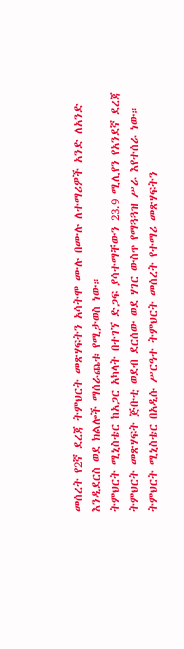መሰረት የ2ኛ ደረጃ ትምህርት መጽሃፍትን አሳትሞ ሙሉ በሙሉ ለተማሪዎች አንድ ለአንድ እንዲደርስ ወደ ክልሎች ማሰራጨቱ የሚታወስ ነው።
ትምህርት ሚኒስቴር ከአጋር አካላት በተገኘ ድጋፍ ያሳተማቸውን 23.9 ሚሊየን የአንደኛ ደረጃ ትምህርት መጽሃፍት ጅቡቲ ወደብ ደርሰው ወደ ሃገር ውስጥ የማጓጓዝ ሥራ እየተሰራ ነው።
ትምህርት ሚኒስቴር በአዲሱ ሥርዓተ ትምህርት መሰረት የተማሪ መጽሃፍትን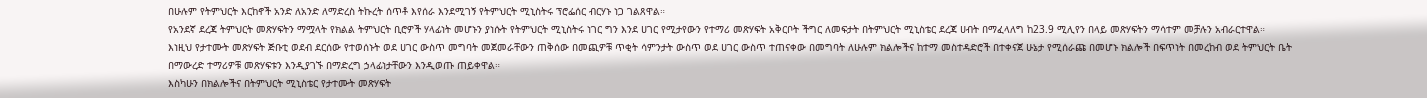በሁሉም የትምህርት እርከኖች አንድ ለአንድ ለማድረስ ትኩረት ሰጥቶ እየሰራ እንደሚገኝ የትምህርት ሚኒስትሩ ፕሮፌሰር ብርሃኑ ነጋ ገልጸዋል።
የአንደኛ ደረጃ ትምህርት መጽሃፍትን ማሟላት የክልል ትምህርት ቢሮዎች ሃላፊነት መሆኑን ያነሱት የትምህርት ሚኒስትሩ ነገር ግን እንደ ሀገር የሚታየውን የተማሪ መጽሃፍት አቅርቦት ችግር ለመፍታት በትምህርት ሚኒስቴር ደረጃ ሀብት በማፈላለግ ከ23.9 ሚሊየን በላይ መጽሃፍትን ማሳተም መቻሉን አብራርተዋል።
እነዚህ የታተሙት መጽሃፍት ጅቡቲ ወደብ ደርሰው የተወሰኑት ወደ ሀገር ውስጥ መግባት መጀመራቸውን ጠቅሰው በመጪዎቹ ጥቂት ሳምንታት ውስጥ ወደ ሀገር ውስጥ ተጠናቀው በመግባት ለሁሉም ክልሎችና ከተማ መስተዳድሮች በተቀናጀ ሁኔታ የሚሰራጩ በመሆኑ ክልሎች በፍጥነት በመረከብ ወደ ትምህርት ቤት በማውረድ ተማሪዎቹ መጽሃፍቱን እንዲያገኙ በማድረግ ኃላፊነታቸውን እንዲወጡ ጠይቀዋል።
እስካሁን በክልሎችና በትምህርት ሚኒስቴር የታተሙት መጽሃፍት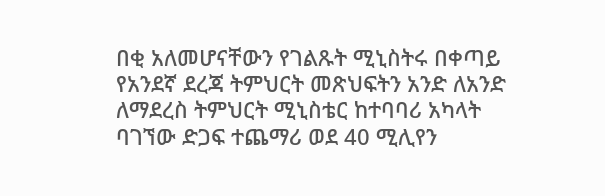በቂ አለመሆናቸውን የገልጹት ሚኒስትሩ በቀጣይ የአንደኛ ደረጃ ትምህርት መጽህፍትን አንድ ለአንድ ለማደረስ ትምህርት ሚኒስቴር ከተባባሪ አካላት ባገኘው ድጋፍ ተጨማሪ ወደ 40 ሚሊየን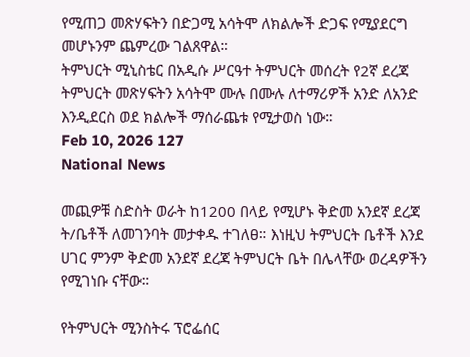የሚጠጋ መጽሃፍትን በድጋሚ አሳትሞ ለክልሎች ድጋፍ የሚያደርግ መሆኑንም ጨምረው ገልጸዋል።
ትምህርት ሚኒስቴር በአዲሱ ሥርዓተ ትምህርት መሰረት የ2ኛ ደረጃ ትምህርት መጽሃፍትን አሳትሞ ሙሉ በሙሉ ለተማሪዎች አንድ ለአንድ እንዲደርስ ወደ ክልሎች ማሰራጨቱ የሚታወስ ነው።
Feb 10, 2026 127
National News

መጪዎቹ ስድስት ወራት ከ1200 በላይ የሚሆኑ ቅድመ አንደኛ ደረጃ ት/ቤቶች ለመገንባት መታቀዱ ተገለፀ። እነዚህ ትምህርት ቤቶች እንደ ሀገር ምንም ቅድመ አንደኛ ደረጃ ትምህርት ቤት በሌላቸው ወረዳዎችን የሚገነቡ ናቸው።

የትምህርት ሚንስትሩ ፕሮፌሰር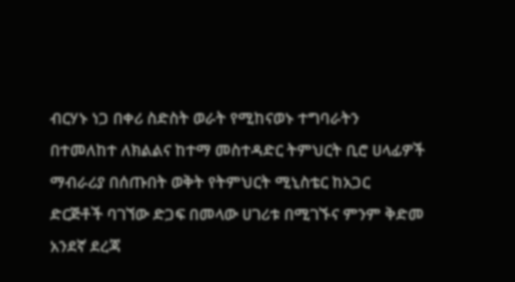ብርሃኑ ነጋ በቀሪ ስድስት ወራት የሚከናወኑ ተግባራትን በተመለከተ ለክልልና ከተማ መስተዳድር ትምህርት ቢሮ ሀላፊዎች ማብራሪያ በሰጡበት ወቅት የትምህርት ሚኒስቴር ከአጋር ድርጅቶች ባገኘው ድጋፍ በመላው ሀገሪቱ በሚገኙና ምንም ቅድመ አንደኛ ደረጃ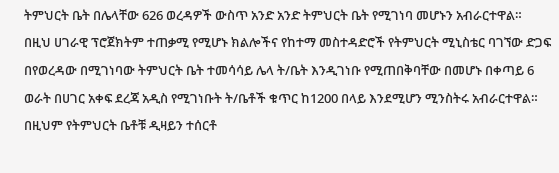ትምህርት ቤት በሌላቸው 626 ወረዳዎች ውስጥ አንድ አንድ ትምህርት ቤት የሚገነባ መሆኑን አብራርተዋል።
በዚህ ሀገራዊ ፕሮጀክትም ተጠቃሚ የሚሆኑ ክልሎችና የከተማ መስተዳድሮች የትምህርት ሚኒስቴር ባገኘው ድጋፍ በየወረዳው በሚገነባው ትምህርት ቤት ተመሳሳይ ሌላ ት/ቤት እንዲገነቡ የሚጠበቅባቸው በመሆኑ በቀጣይ 6 ወራት በሀገር አቀፍ ደረጃ አዲስ የሚገነቡት ት/ቤቶች ቁጥር ከ1200 በላይ እንደሚሆን ሚንስትሩ አብራርተዋል።
በዚህም የትምህርት ቤቶቹ ዲዛይን ተሰርቶ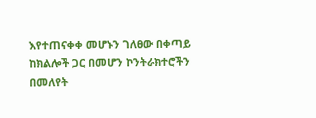እየተጠናቀቀ መሆኑን ገለፀው በቀጣይ ከክልሎች ጋር በመሆን ኮንትራክተሮችን በመለየት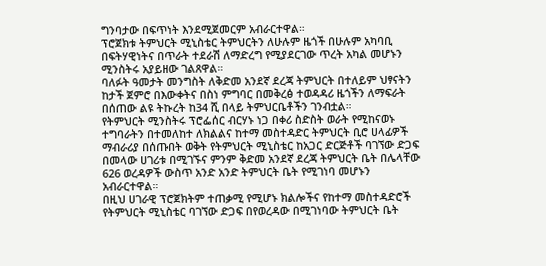ግንባታው በፍጥነት እንደሚጀመርም አብራርተዋል።
ፕሮጀክቱ ትምህርት ሚኒስቴር ትምህርትን ለሁሉም ዜጎች በሁሉም አካባቢ በፍትሃዊነትና በጥራት ተደራሽ ለማድረግ የሚያደርገው ጥረት አካል መሆኑን ሚንስትሩ አያይዘው ገልጸዋል።
ባለፉት ዓመታት መንግስት ለቅድመ አንደኛ ደረጃ ትምህርት በተለይም ህፃናትን ከታች ጀምሮ በእውቀትና በስነ ምግባር በመቅረፅ ተወዳዳሪ ዜጎችን ለማፍራት በሰጠው ልዩ ትኩረት ከ34 ሺ በላይ ትምህርቤቶችን ገንብቷል።
የትምህርት ሚንስትሩ ፕሮፌሰር ብርሃኑ ነጋ በቀሪ ስድስት ወራት የሚከናወኑ ተግባራትን በተመለከተ ለክልልና ከተማ መስተዳድር ትምህርት ቢሮ ሀላፊዎች ማብራሪያ በሰጡበት ወቅት የትምህርት ሚኒስቴር ከአጋር ድርጅቶች ባገኘው ድጋፍ በመላው ሀገሪቱ በሚገኙና ምንም ቅድመ አንደኛ ደረጃ ትምህርት ቤት በሌላቸው 626 ወረዳዎች ውስጥ አንድ አንድ ትምህርት ቤት የሚገነባ መሆኑን አብራርተዋል።
በዚህ ሀገራዊ ፕሮጀክትም ተጠቃሚ የሚሆኑ ክልሎችና የከተማ መስተዳድሮች የትምህርት ሚኒስቴር ባገኘው ድጋፍ በየወረዳው በሚገነባው ትምህርት ቤት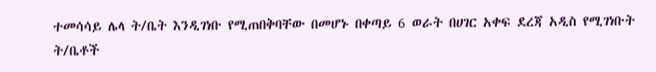ተመሳሳይ ሌላ ት/ቤት እንዲገነቡ የሚጠበቅባቸው በመሆኑ በቀጣይ 6 ወራት በሀገር አቀፍ ደረጃ አዲስ የሚገነቡት ት/ቤቶች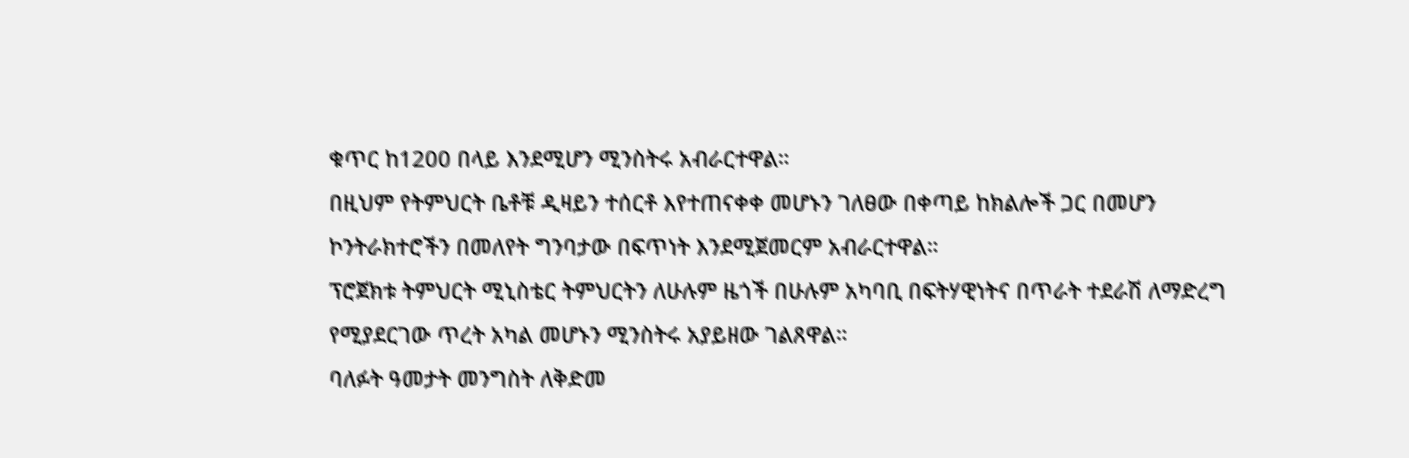ቁጥር ከ1200 በላይ እንደሚሆን ሚንስትሩ አብራርተዋል።
በዚህም የትምህርት ቤቶቹ ዲዛይን ተሰርቶ እየተጠናቀቀ መሆኑን ገለፀው በቀጣይ ከክልሎች ጋር በመሆን ኮንትራክተሮችን በመለየት ግንባታው በፍጥነት እንደሚጀመርም አብራርተዋል።
ፕሮጀክቱ ትምህርት ሚኒስቴር ትምህርትን ለሁሉም ዜጎች በሁሉም አካባቢ በፍትሃዊነትና በጥራት ተደራሽ ለማድረግ የሚያደርገው ጥረት አካል መሆኑን ሚንስትሩ አያይዘው ገልጸዋል።
ባለፉት ዓመታት መንግስት ለቅድመ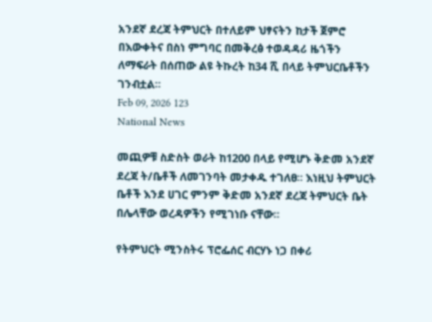አንደኛ ደረጃ ትምህርት በተለይም ህፃናትን ከታች ጀምሮ በእውቀትና በስነ ምግባር በመቅረፅ ተወዳዳሪ ዜጎችን ለማፍራት በሰጠው ልዩ ትኩረት ከ34 ሺ በላይ ትምህርቤቶችን ገንብቷል።
Feb 09, 2026 123
National News

መጪዎቹ ስድስት ወራት ከ1200 በላይ የሚሆኑ ቅድመ አንደኛ ደረጃ ት/ቤቶች ለመገንባት መታቀዱ ተገለፀ። እነዚህ ትምህርት ቤቶች እንደ ሀገር ምንም ቅድመ አንደኛ ደረጃ ትምህርት ቤት በሌላቸው ወረዳዎችን የሚገነቡ ናቸው።

የትምህርት ሚንስትሩ ፕሮፌሰር ብርሃኑ ነጋ በቀሪ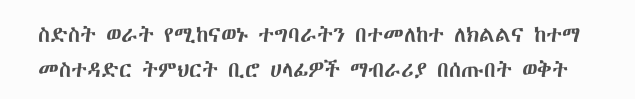ስድስት ወራት የሚከናወኑ ተግባራትን በተመለከተ ለክልልና ከተማ መስተዳድር ትምህርት ቢሮ ሀላፊዎች ማብራሪያ በሰጡበት ወቅት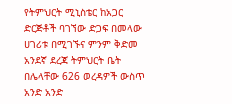የትምህርት ሚኒስቴር ከአጋር ድርጅቶች ባገኘው ድጋፍ በመላው ሀገሪቱ በሚገኙና ምንም ቅድመ አንደኛ ደረጃ ትምህርት ቤት በሌላቸው 626 ወረዳዎች ውስጥ አንድ አንድ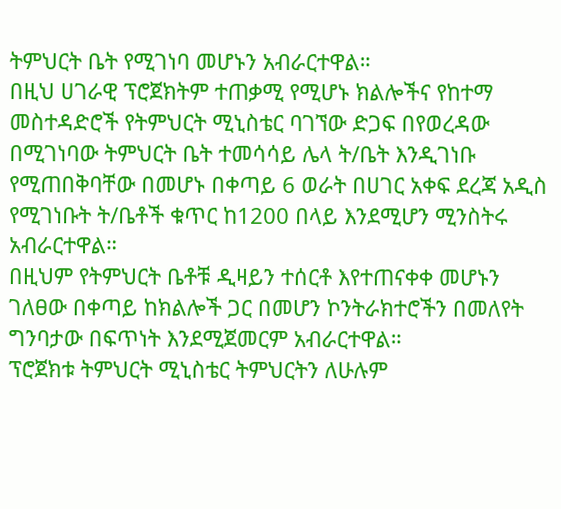ትምህርት ቤት የሚገነባ መሆኑን አብራርተዋል።
በዚህ ሀገራዊ ፕሮጀክትም ተጠቃሚ የሚሆኑ ክልሎችና የከተማ መስተዳድሮች የትምህርት ሚኒስቴር ባገኘው ድጋፍ በየወረዳው በሚገነባው ትምህርት ቤት ተመሳሳይ ሌላ ት/ቤት እንዲገነቡ የሚጠበቅባቸው በመሆኑ በቀጣይ 6 ወራት በሀገር አቀፍ ደረጃ አዲስ የሚገነቡት ት/ቤቶች ቁጥር ከ1200 በላይ እንደሚሆን ሚንስትሩ አብራርተዋል።
በዚህም የትምህርት ቤቶቹ ዲዛይን ተሰርቶ እየተጠናቀቀ መሆኑን ገለፀው በቀጣይ ከክልሎች ጋር በመሆን ኮንትራክተሮችን በመለየት ግንባታው በፍጥነት እንደሚጀመርም አብራርተዋል።
ፕሮጀክቱ ትምህርት ሚኒስቴር ትምህርትን ለሁሉም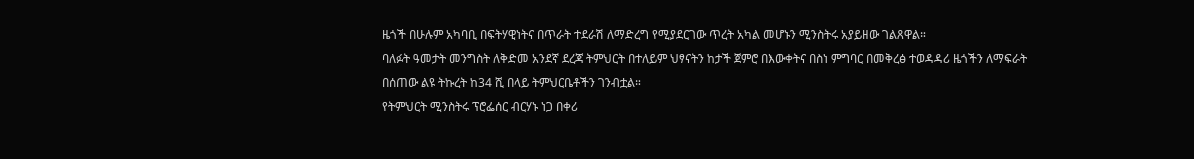ዜጎች በሁሉም አካባቢ በፍትሃዊነትና በጥራት ተደራሽ ለማድረግ የሚያደርገው ጥረት አካል መሆኑን ሚንስትሩ አያይዘው ገልጸዋል።
ባለፉት ዓመታት መንግስት ለቅድመ አንደኛ ደረጃ ትምህርት በተለይም ህፃናትን ከታች ጀምሮ በእውቀትና በስነ ምግባር በመቅረፅ ተወዳዳሪ ዜጎችን ለማፍራት በሰጠው ልዩ ትኩረት ከ34 ሺ በላይ ትምህርቤቶችን ገንብቷል።
የትምህርት ሚንስትሩ ፕሮፌሰር ብርሃኑ ነጋ በቀሪ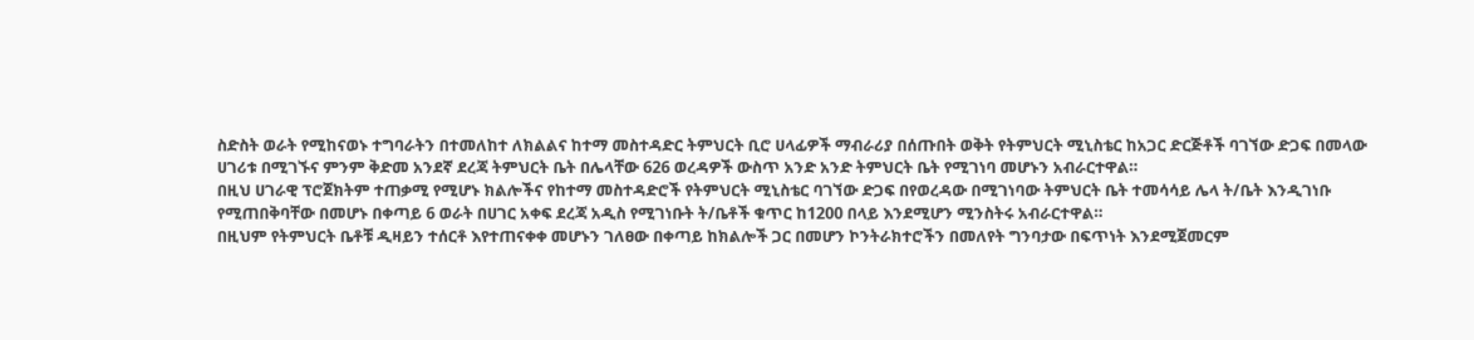ስድስት ወራት የሚከናወኑ ተግባራትን በተመለከተ ለክልልና ከተማ መስተዳድር ትምህርት ቢሮ ሀላፊዎች ማብራሪያ በሰጡበት ወቅት የትምህርት ሚኒስቴር ከአጋር ድርጅቶች ባገኘው ድጋፍ በመላው ሀገሪቱ በሚገኙና ምንም ቅድመ አንደኛ ደረጃ ትምህርት ቤት በሌላቸው 626 ወረዳዎች ውስጥ አንድ አንድ ትምህርት ቤት የሚገነባ መሆኑን አብራርተዋል።
በዚህ ሀገራዊ ፕሮጀክትም ተጠቃሚ የሚሆኑ ክልሎችና የከተማ መስተዳድሮች የትምህርት ሚኒስቴር ባገኘው ድጋፍ በየወረዳው በሚገነባው ትምህርት ቤት ተመሳሳይ ሌላ ት/ቤት እንዲገነቡ የሚጠበቅባቸው በመሆኑ በቀጣይ 6 ወራት በሀገር አቀፍ ደረጃ አዲስ የሚገነቡት ት/ቤቶች ቁጥር ከ1200 በላይ እንደሚሆን ሚንስትሩ አብራርተዋል።
በዚህም የትምህርት ቤቶቹ ዲዛይን ተሰርቶ እየተጠናቀቀ መሆኑን ገለፀው በቀጣይ ከክልሎች ጋር በመሆን ኮንትራክተሮችን በመለየት ግንባታው በፍጥነት እንደሚጀመርም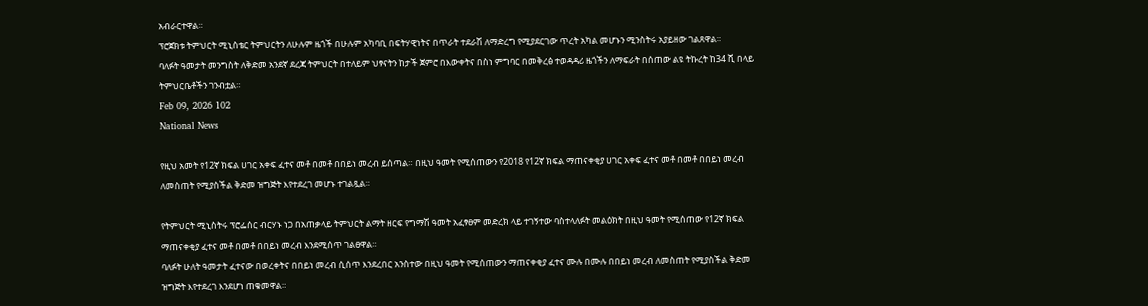አብራርተዋል።
ፕሮጀክቱ ትምህርት ሚኒስቴር ትምህርትን ለሁሉም ዜጎች በሁሉም አካባቢ በፍትሃዊነትና በጥራት ተደራሽ ለማድረግ የሚያደርገው ጥረት አካል መሆኑን ሚንስትሩ አያይዘው ገልጸዋል።
ባለፉት ዓመታት መንግስት ለቅድመ አንደኛ ደረጃ ትምህርት በተለይም ህፃናትን ከታች ጀምሮ በእውቀትና በስነ ምግባር በመቅረፅ ተወዳዳሪ ዜጎችን ለማፍራት በሰጠው ልዩ ትኩረት ከ34 ሺ በላይ ትምህርቤቶችን ገንብቷል።
Feb 09, 2026 102
National News

የዚህ አመት የ12ኛ ክፍል ሀገር አቀፍ ፈተና መቶ በመቶ በበይነ መረብ ይሰጣል። በዚህ ዓመት የሚሰጠውን የ2018 የ12ኛ ክፍል ማጠናቀቂያ ሀገር አቀፍ ፈተና መቶ በመቶ በበይነ መረብ ለመስጠት የሚያስችል ቅድመ ዝግጅት እየተደረገ መሆኑ ተገልጿል።

የትምህርት ሚኒስትሩ ፕሮፌሰር ብርሃኑ ነጋ በአጠቃላይ ትምህርት ልማት ዘርፍ የግማሽ ዓመት አፈፃፀም መድረክ ላይ ተገኝተው ባስተላለፉት መልዕክት በዚህ ዓመት የሚሰጠው የ12ኛ ክፍል ማጠናቀቂያ ፈተና መቶ በመቶ በበይነ መረብ እንደሚሰጥ ገልፀዋል።
ባለፉት ሁለት ዓመታት ፈተናው በወረቀትና በበይነ መረብ ሲሰጥ እንደረበር አንስተው በዚህ ዓመት የሚሰጠውን ማጠናቀቂያ ፈተና ሙሉ በሙሉ በበይነ መረብ ለመስጠት የሚያስችል ቅድመ ዝግጅት እየተደረገ እንደሆነ ጠቁመዋል።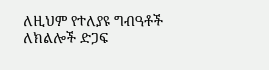ለዚህም የተለያዩ ግብዓቶች ለክልሎች ድጋፍ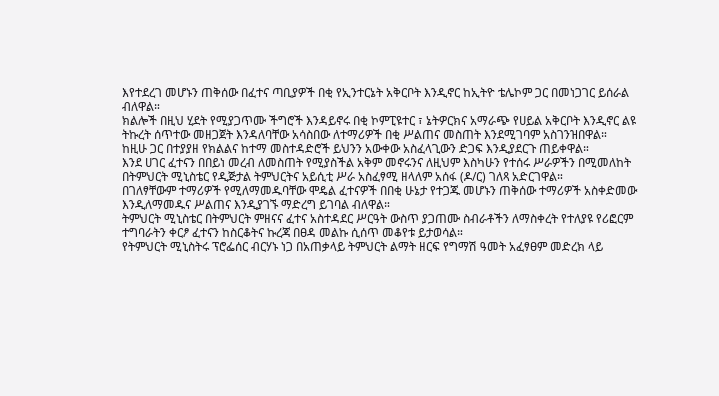እየተደረገ መሆኑን ጠቅሰው በፈተና ጣቢያዎች በቂ የኢንተርኔት አቅርቦት እንዲኖር ከኢትዮ ቴሌኮም ጋር በመነጋገር ይሰራል ብለዋል።
ክልሎች በዚህ ሂደት የሚያጋጥሙ ችግሮች እንዳይኖሩ በቂ ኮምፒዩተር ፣ ኔትዎርክና አማራጭ የሀይል አቅርቦት እንዲኖር ልዩ ትኩረት ሰጥተው መዘጋጀት እንዳለባቸው አሳስበው ለተማሪዎች በቂ ሥልጠና መስጠት እንደሚገባም አስገንዝበዋል።
ከዚሁ ጋር በተያያዘ የክልልና ከተማ መስተዳድሮች ይህንን አውቀው አስፈላጊውን ድጋፍ እንዲያደርጉ ጠይቀዋል።
እንደ ሀገር ፈተናን በበይነ መረብ ለመስጠት የሚያስችል አቅም መኖሩንና ለዚህም እስካሁን የተሰሩ ሥራዎችን በሚመለከት በትምህርት ሚኒስቴር የዲጅታል ትምህርትና አይሲቲ ሥራ አስፈፃሚ ዘላለም አሰፋ (ዶ/ር) ገለጻ አድርገዋል።
በገለፃቸውም ተማሪዎች የሚለማመዱባቸው ሞዴል ፈተናዎች በበቂ ሁኔታ የተጋጁ መሆኑን ጠቅሰው ተማሪዎች አስቀድመው እንዲለማመዱና ሥልጠና እንዲያገኙ ማድረግ ይገባል ብለዋል።
ትምህርት ሚኒስቴር በትምህርት ምዘናና ፈተና አስተዳደር ሥርዓት ውስጥ ያጋጠሙ ስብራቶችን ለማስቀረት የተለያዩ የሪፎርም ተግባራትን ቀርፆ ፈተናን ከስርቆትና ኩረጃ በፀዳ መልኩ ሲሰጥ መቆየቱ ይታወሳል።
የትምህርት ሚኒስትሩ ፕሮፌሰር ብርሃኑ ነጋ በአጠቃላይ ትምህርት ልማት ዘርፍ የግማሽ ዓመት አፈፃፀም መድረክ ላይ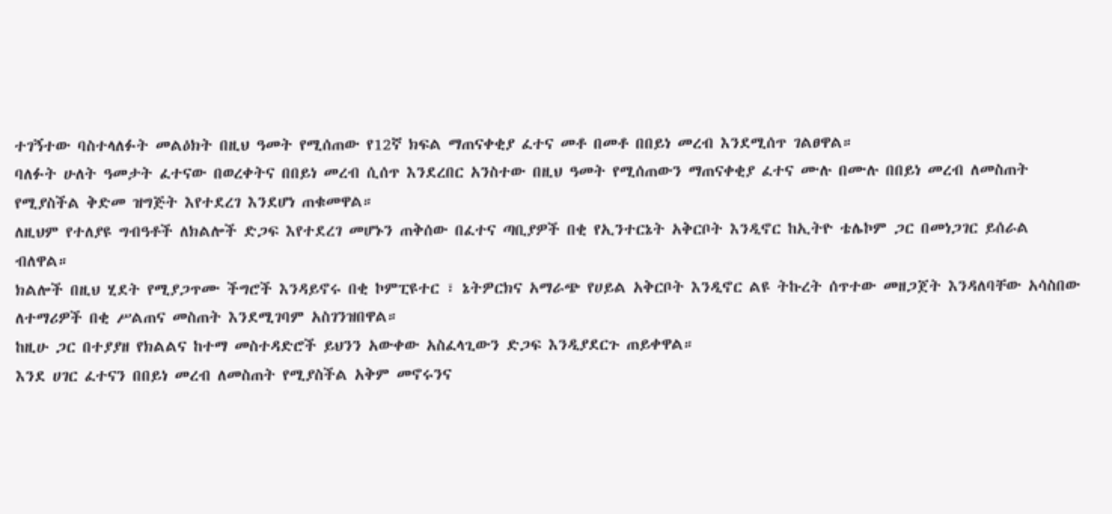ተገኝተው ባስተላለፉት መልዕክት በዚህ ዓመት የሚሰጠው የ12ኛ ክፍል ማጠናቀቂያ ፈተና መቶ በመቶ በበይነ መረብ እንደሚሰጥ ገልፀዋል።
ባለፉት ሁለት ዓመታት ፈተናው በወረቀትና በበይነ መረብ ሲሰጥ እንደረበር አንስተው በዚህ ዓመት የሚሰጠውን ማጠናቀቂያ ፈተና ሙሉ በሙሉ በበይነ መረብ ለመስጠት የሚያስችል ቅድመ ዝግጅት እየተደረገ እንደሆነ ጠቁመዋል።
ለዚህም የተለያዩ ግብዓቶች ለክልሎች ድጋፍ እየተደረገ መሆኑን ጠቅሰው በፈተና ጣቢያዎች በቂ የኢንተርኔት አቅርቦት እንዲኖር ከኢትዮ ቴሌኮም ጋር በመነጋገር ይሰራል ብለዋል።
ክልሎች በዚህ ሂደት የሚያጋጥሙ ችግሮች እንዳይኖሩ በቂ ኮምፒዩተር ፣ ኔትዎርክና አማራጭ የሀይል አቅርቦት እንዲኖር ልዩ ትኩረት ሰጥተው መዘጋጀት እንዳለባቸው አሳስበው ለተማሪዎች በቂ ሥልጠና መስጠት እንደሚገባም አስገንዝበዋል።
ከዚሁ ጋር በተያያዘ የክልልና ከተማ መስተዳድሮች ይህንን አውቀው አስፈላጊውን ድጋፍ እንዲያደርጉ ጠይቀዋል።
እንደ ሀገር ፈተናን በበይነ መረብ ለመስጠት የሚያስችል አቅም መኖሩንና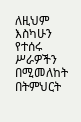ለዚህም እስካሁን የተሰሩ ሥራዎችን በሚመለከት በትምህርት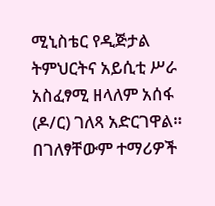ሚኒስቴር የዲጅታል ትምህርትና አይሲቲ ሥራ አስፈፃሚ ዘላለም አሰፋ (ዶ/ር) ገለጻ አድርገዋል።
በገለፃቸውም ተማሪዎች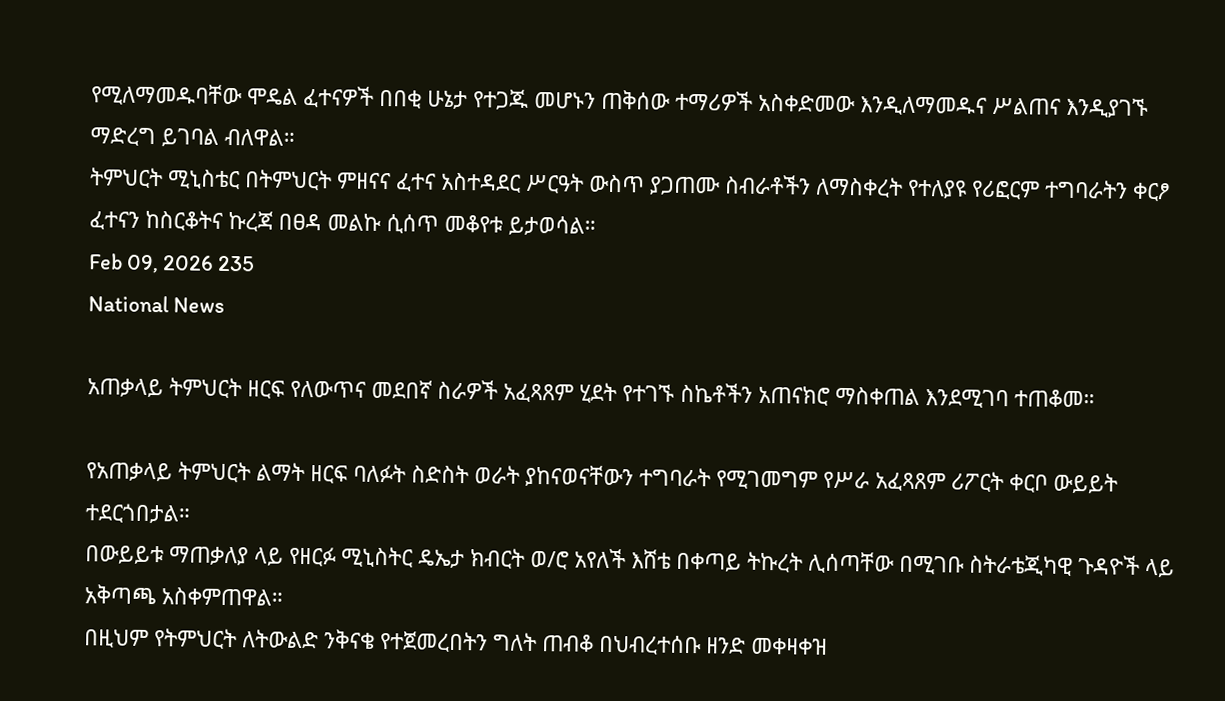የሚለማመዱባቸው ሞዴል ፈተናዎች በበቂ ሁኔታ የተጋጁ መሆኑን ጠቅሰው ተማሪዎች አስቀድመው እንዲለማመዱና ሥልጠና እንዲያገኙ ማድረግ ይገባል ብለዋል።
ትምህርት ሚኒስቴር በትምህርት ምዘናና ፈተና አስተዳደር ሥርዓት ውስጥ ያጋጠሙ ስብራቶችን ለማስቀረት የተለያዩ የሪፎርም ተግባራትን ቀርፆ ፈተናን ከስርቆትና ኩረጃ በፀዳ መልኩ ሲሰጥ መቆየቱ ይታወሳል።
Feb 09, 2026 235
National News

አጠቃላይ ትምህርት ዘርፍ የለውጥና መደበኛ ስራዎች አፈጻጸም ሂደት የተገኙ ስኬቶችን አጠናክሮ ማስቀጠል እንደሚገባ ተጠቆመ።

የአጠቃላይ ትምህርት ልማት ዘርፍ ባለፉት ስድስት ወራት ያከናወናቸውን ተግባራት የሚገመግም የሥራ አፈጻጸም ሪፖርት ቀርቦ ውይይት ተደርጎበታል።
በውይይቱ ማጠቃለያ ላይ የዘርፉ ሚኒስትር ዴኤታ ክብርት ወ/ሮ አየለች እሸቴ በቀጣይ ትኩረት ሊሰጣቸው በሚገቡ ስትራቴጂካዊ ጉዳዮች ላይ አቅጣጫ አስቀምጠዋል።
በዚህም የትምህርት ለትውልድ ንቅናቄ የተጀመረበትን ግለት ጠብቆ በህብረተሰቡ ዘንድ መቀዛቀዝ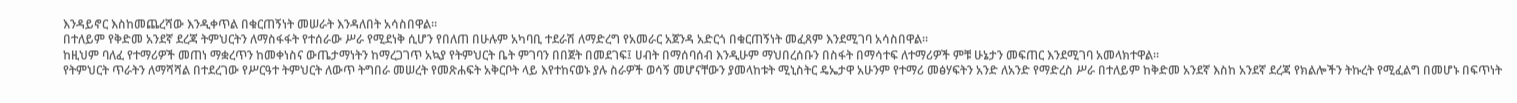እንዳይኖር እስከመጨረሻው እንዲቀጥል በቁርጠኝነት መሠራት እንዳለበት አሳስበዋል።
በተለይም የቅድመ አንደኛ ደረጃ ትምህርትን ለማስፋፋት የተሰራው ሥራ የሚደነቅ ሲሆን የበለጠ በሁሉም አካባቢ ተደራሽ ለማድረግ የአመራር አጀንዳ አድርጎ በቁርጠኝነት መፈጸም እንደሚገባ አሳስበዋል።
ከዚህም ባለፈ የተማሪዎች መጠነ ማቋረጥን ከመቀነስና ውጤታማነትን ከማረጋገጥ አኳያ የትምህርት ቤት ምገባን በበጀት በመደገፍ፤ ሀብት በማሰባሰብ እንዲሁም ማህበረሰቡን በስፋት በማሳተፍ ለተማሪዎች ምቹ ሁኔታን መፍጠር እንደሚገባ አመላክተዋል።
የትምህርት ጥራትን ለማሻሻል በተደረገው የሥርዓተ ትምህርት ለውጥ ትግበራ መሠረት የመጽሐፍት አቅርቦት ላይ እየተከናወኑ ያሉ ስራዎች ወሳኝ መሆናቸውን ያመላከቱት ሚኒስትር ዴኤታዋ አሁንም የተማሪ መፅሃፍትን አንድ ለአንድ የማድረስ ሥራ በተለይም ከቅድመ አንደኛ እስከ አንደኛ ደረጃ የክልሎችን ትኩረት የሚፈልግ በመሆኑ በፍጥነት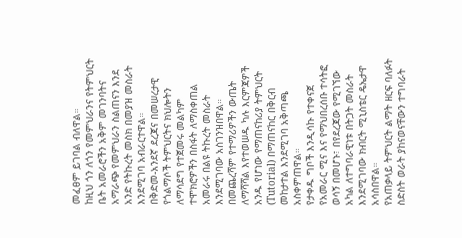መፈፀም ይገባል ብለዋል።
ከዚህ ጎን ለጎን የመምህራንና የትምህርት ቤት አመራሮችን አቅም መገንባትና አማራጭ የመምህራን ስልጠናን እንደ አንድ የትኩረት መስክ በመያዝ መስራት እንደሚገባ አብራርተዋል።
በቅድመ-አንደኛ ደረጃና በመሠረታዊ የጎልማሶች ትምህርትና ክህሎትን ለማሳደግ የተጀመሩ መልካም ተሞክሮዎችን በስፋት ለማስቀጠል አመራሩ በልዩ ትኩረት መስራት እንደሚገባው አስገንዝበዋል።
በመጨረሻም የተማሪዎችን ውጤት ለማሻሻል እየተወሠዱ ካሉ እርምጃዎች አንዱ የሆነው የማጠናከሪያ ትምህርት (Tutorial) በማጠናከር በቅርብ መከታተል እንደሚገባ አቅጣጫ አስቀምጠዋል።
የታቀዱ ግቦች እንዲሳኩ የተቀናጀ የአመራር ሚና እና የማህበረሰቡ ተሳትፎ ወሳኝ በመሆኑ፣ በየደረጃው የሚገኘው አካል ለተግባራዊነቱ በትጋት መስራት እንደሚገባው ክብርት ሚኒስቴር ዴኤታዋ አሳስበዋል።
የአጠቃላይ ትምህርት ልማት ዘርፍ ባለፉት ስድስት ወራት ያከናወናቸውን ተግባራት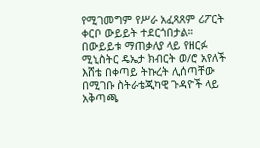የሚገመግም የሥራ አፈጻጸም ሪፖርት ቀርቦ ውይይት ተደርጎበታል።
በውይይቱ ማጠቃለያ ላይ የዘርፉ ሚኒስትር ዴኤታ ክብርት ወ/ሮ አየለች እሸቴ በቀጣይ ትኩረት ሊሰጣቸው በሚገቡ ስትራቴጂካዊ ጉዳዮች ላይ አቅጣጫ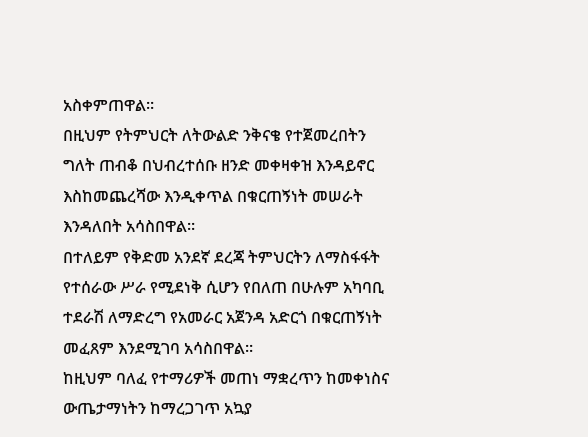አስቀምጠዋል።
በዚህም የትምህርት ለትውልድ ንቅናቄ የተጀመረበትን ግለት ጠብቆ በህብረተሰቡ ዘንድ መቀዛቀዝ እንዳይኖር እስከመጨረሻው እንዲቀጥል በቁርጠኝነት መሠራት እንዳለበት አሳስበዋል።
በተለይም የቅድመ አንደኛ ደረጃ ትምህርትን ለማስፋፋት የተሰራው ሥራ የሚደነቅ ሲሆን የበለጠ በሁሉም አካባቢ ተደራሽ ለማድረግ የአመራር አጀንዳ አድርጎ በቁርጠኝነት መፈጸም እንደሚገባ አሳስበዋል።
ከዚህም ባለፈ የተማሪዎች መጠነ ማቋረጥን ከመቀነስና ውጤታማነትን ከማረጋገጥ አኳያ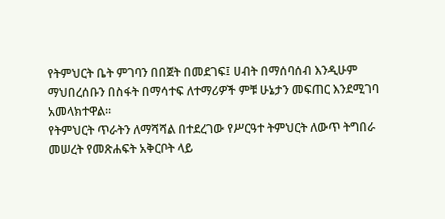የትምህርት ቤት ምገባን በበጀት በመደገፍ፤ ሀብት በማሰባሰብ እንዲሁም ማህበረሰቡን በስፋት በማሳተፍ ለተማሪዎች ምቹ ሁኔታን መፍጠር እንደሚገባ አመላክተዋል።
የትምህርት ጥራትን ለማሻሻል በተደረገው የሥርዓተ ትምህርት ለውጥ ትግበራ መሠረት የመጽሐፍት አቅርቦት ላይ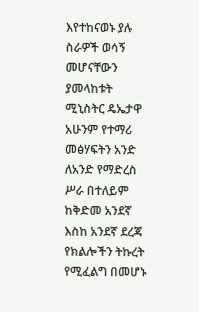እየተከናወኑ ያሉ ስራዎች ወሳኝ መሆናቸውን ያመላከቱት ሚኒስትር ዴኤታዋ አሁንም የተማሪ መፅሃፍትን አንድ ለአንድ የማድረስ ሥራ በተለይም ከቅድመ አንደኛ እስከ አንደኛ ደረጃ የክልሎችን ትኩረት የሚፈልግ በመሆኑ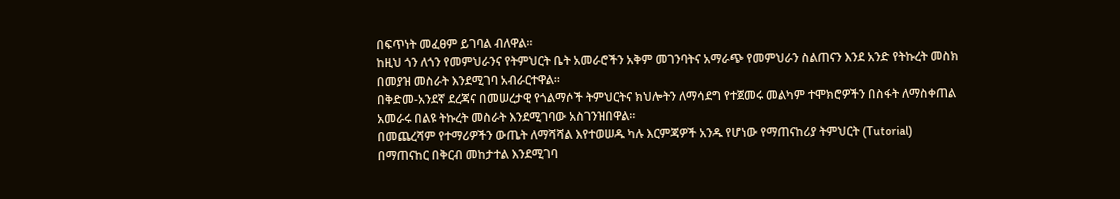በፍጥነት መፈፀም ይገባል ብለዋል።
ከዚህ ጎን ለጎን የመምህራንና የትምህርት ቤት አመራሮችን አቅም መገንባትና አማራጭ የመምህራን ስልጠናን እንደ አንድ የትኩረት መስክ በመያዝ መስራት እንደሚገባ አብራርተዋል።
በቅድመ-አንደኛ ደረጃና በመሠረታዊ የጎልማሶች ትምህርትና ክህሎትን ለማሳደግ የተጀመሩ መልካም ተሞክሮዎችን በስፋት ለማስቀጠል አመራሩ በልዩ ትኩረት መስራት እንደሚገባው አስገንዝበዋል።
በመጨረሻም የተማሪዎችን ውጤት ለማሻሻል እየተወሠዱ ካሉ እርምጃዎች አንዱ የሆነው የማጠናከሪያ ትምህርት (Tutorial) በማጠናከር በቅርብ መከታተል እንደሚገባ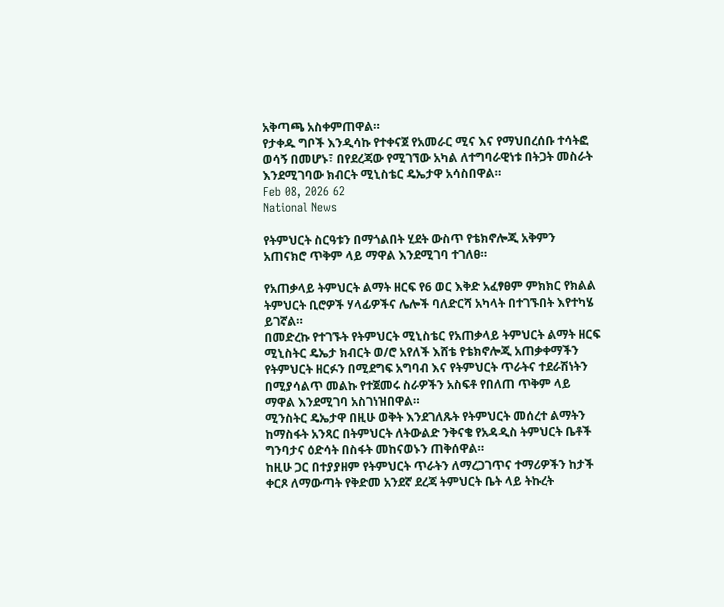አቅጣጫ አስቀምጠዋል።
የታቀዱ ግቦች እንዲሳኩ የተቀናጀ የአመራር ሚና እና የማህበረሰቡ ተሳትፎ ወሳኝ በመሆኑ፣ በየደረጃው የሚገኘው አካል ለተግባራዊነቱ በትጋት መስራት እንደሚገባው ክብርት ሚኒስቴር ዴኤታዋ አሳስበዋል።
Feb 08, 2026 62
National News

የትምህርት ስርዓቱን በማጎልበት ሂደት ውስጥ የቴክኖሎጂ አቅምን አጠናክሮ ጥቅም ላይ ማዋል እንደሚገባ ተገለፀ።

የአጠቃላይ ትምህርት ልማት ዘርፍ የ6 ወር እቅድ አፈፃፀም ምክክር የክልል ትምህርት ቢሮዎች ሃላፊዎችና ሌሎች ባለድርሻ አካላት በተገኙበት እየተካሄ ይገኛል።
በመድረኩ የተገኙት የትምህርት ሚኒስቴር የአጠቃላይ ትምህርት ልማት ዘርፍ ሚኒስትር ዴኤታ ክብርት ወ/ሮ አየለች እሸቴ የቴክኖሎጂ አጠቃቀማችን የትምህርት ዘርፉን በሚደግፍ አግባብ እና የትምህርት ጥራትና ተደራሽነትን በሚያሳልጥ መልኩ የተጀመሩ ስራዎችን አስፍቶ የበለጠ ጥቅም ላይ ማዋል እንደሚገባ አስገነዝበዋል።
ሚንስትር ዴኤታዋ በዚሁ ወቅት እንደገለጹት የትምህርት መሰረተ ልማትን ከማስፋት አንጻር በትምህርት ለትውልድ ንቅናቄ የአዳዲስ ትምህርት ቤቶች ግንባታና ዕድሳት በስፋት መከናወኑን ጠቅሰዋል።
ከዚሁ ጋር በተያያዘም የትምህርት ጥራትን ለማረጋገጥና ተማሪዎችን ከታች ቀርጾ ለማውጣት የቅድመ አንደኛ ደረጃ ትምህርት ቤት ላይ ትኩረት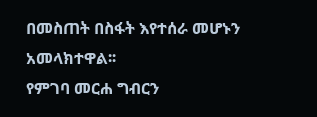በመስጠት በስፋት እየተሰራ መሆኑን አመላክተዋል፡፡
የምገባ መርሐ ግብርን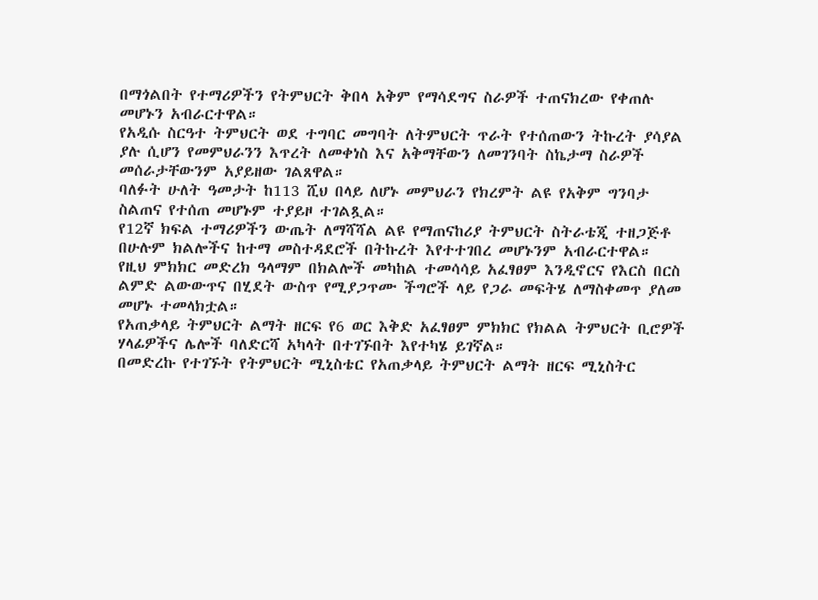በማጎልበት የተማሪዎችን የትምህርት ቅበላ አቅም የማሳደግና ስራዎች ተጠናክረው የቀጠሉ መሆኑን አብራርተዋል።
የአዲሱ ስርዓተ ትምህርት ወደ ተግባር መግባት ለትምህርት ጥራት የተሰጠውን ትኩረት ያሳያል ያሉ ሲሆን የመምህራንን እጥረት ለመቀነስ እና አቅማቸውን ለመገንባት ስኬታማ ስራዎች መሰራታቸውንም አያይዘው ገልጸዋል።
ባለፉት ሁለት ዓመታት ከ113 ሺህ በላይ ለሆኑ መምህራን የክረምት ልዩ የአቅም ግንባታ ስልጠና የተሰጠ መሆኑም ተያይዞ ተገልጿል።
የ12ኛ ክፍል ተማሪዎችን ውጤት ለማሻሻል ልዩ የማጠናከሪያ ትምህርት ስትራቴጂ ተዘጋጅቶ በሁሉም ክልሎችና ከተማ መስተዳደሮች በትኩረት እየተተገበረ መሆኑንም አብራርተዋል።
የዚህ ምክክር መድረክ ዓላማም በክልሎች መካከል ተመሳሳይ አፈፃፀም እንዲኖርና የእርስ በርስ ልምድ ልውውጥና በሂደት ውስጥ የሚያጋጥሙ ችግሮች ላይ የጋራ መፍትሄ ለማስቀመጥ ያለመ መሆኑ ተመላክቷል።
የአጠቃላይ ትምህርት ልማት ዘርፍ የ6 ወር እቅድ አፈፃፀም ምክክር የክልል ትምህርት ቢሮዎች ሃላፊዎችና ሌሎች ባለድርሻ አካላት በተገኙበት እየተካሄ ይገኛል።
በመድረኩ የተገኙት የትምህርት ሚኒስቴር የአጠቃላይ ትምህርት ልማት ዘርፍ ሚኒስትር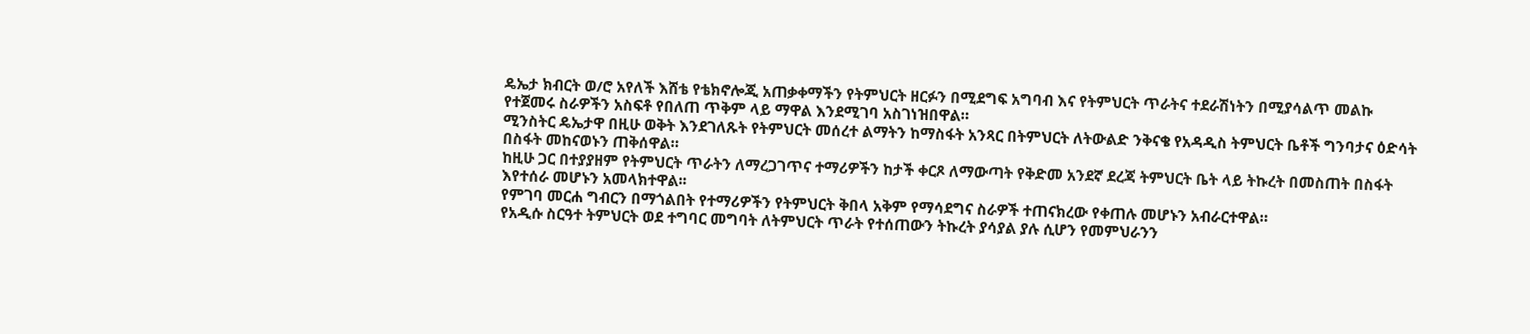ዴኤታ ክብርት ወ/ሮ አየለች እሸቴ የቴክኖሎጂ አጠቃቀማችን የትምህርት ዘርፉን በሚደግፍ አግባብ እና የትምህርት ጥራትና ተደራሽነትን በሚያሳልጥ መልኩ የተጀመሩ ስራዎችን አስፍቶ የበለጠ ጥቅም ላይ ማዋል እንደሚገባ አስገነዝበዋል።
ሚንስትር ዴኤታዋ በዚሁ ወቅት እንደገለጹት የትምህርት መሰረተ ልማትን ከማስፋት አንጻር በትምህርት ለትውልድ ንቅናቄ የአዳዲስ ትምህርት ቤቶች ግንባታና ዕድሳት በስፋት መከናወኑን ጠቅሰዋል።
ከዚሁ ጋር በተያያዘም የትምህርት ጥራትን ለማረጋገጥና ተማሪዎችን ከታች ቀርጾ ለማውጣት የቅድመ አንደኛ ደረጃ ትምህርት ቤት ላይ ትኩረት በመስጠት በስፋት እየተሰራ መሆኑን አመላክተዋል፡፡
የምገባ መርሐ ግብርን በማጎልበት የተማሪዎችን የትምህርት ቅበላ አቅም የማሳደግና ስራዎች ተጠናክረው የቀጠሉ መሆኑን አብራርተዋል።
የአዲሱ ስርዓተ ትምህርት ወደ ተግባር መግባት ለትምህርት ጥራት የተሰጠውን ትኩረት ያሳያል ያሉ ሲሆን የመምህራንን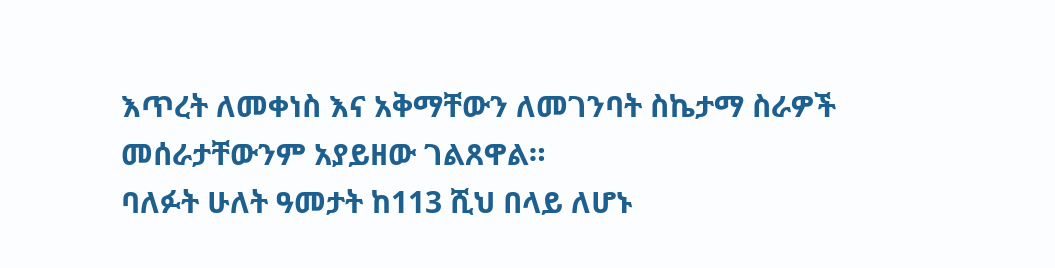እጥረት ለመቀነስ እና አቅማቸውን ለመገንባት ስኬታማ ስራዎች መሰራታቸውንም አያይዘው ገልጸዋል።
ባለፉት ሁለት ዓመታት ከ113 ሺህ በላይ ለሆኑ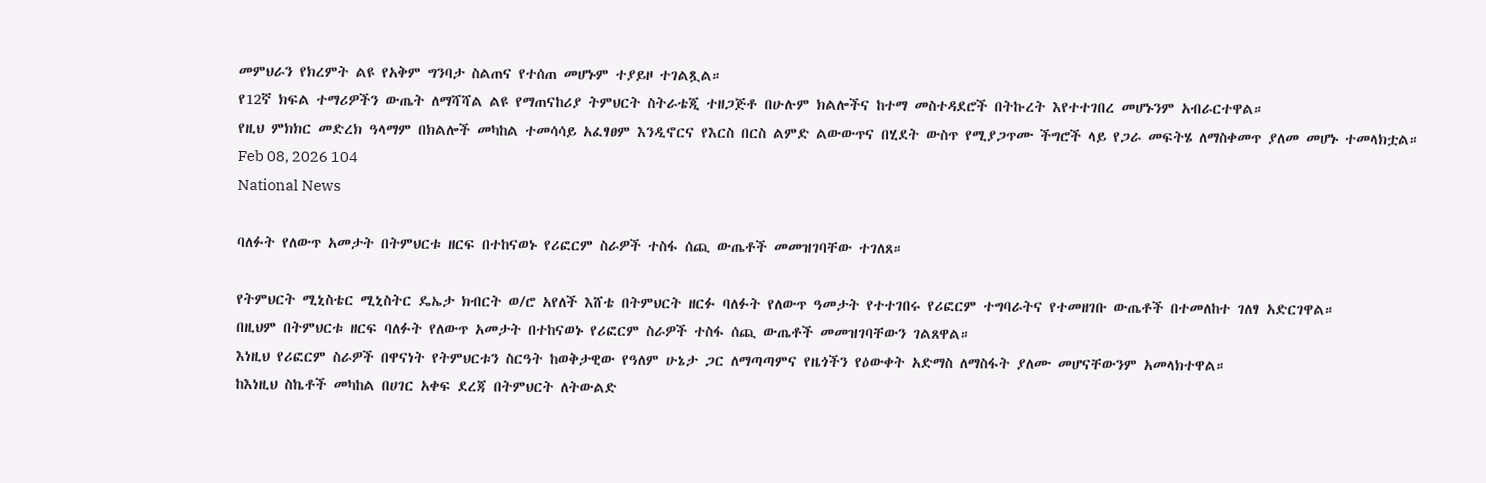መምህራን የክረምት ልዩ የአቅም ግንባታ ስልጠና የተሰጠ መሆኑም ተያይዞ ተገልጿል።
የ12ኛ ክፍል ተማሪዎችን ውጤት ለማሻሻል ልዩ የማጠናከሪያ ትምህርት ስትራቴጂ ተዘጋጅቶ በሁሉም ክልሎችና ከተማ መስተዳደሮች በትኩረት እየተተገበረ መሆኑንም አብራርተዋል።
የዚህ ምክክር መድረክ ዓላማም በክልሎች መካከል ተመሳሳይ አፈፃፀም እንዲኖርና የእርስ በርስ ልምድ ልውውጥና በሂደት ውስጥ የሚያጋጥሙ ችግሮች ላይ የጋራ መፍትሄ ለማስቀመጥ ያለመ መሆኑ ተመላክቷል።
Feb 08, 2026 104
National News

ባለፉት የለውጥ አመታት በትምህርቱ ዘርፍ በተከናወኑ የሪፎርም ስራዎች ተስፋ ሰጪ ውጤቶች መመዝገባቸው ተገለጸ።

የትምህርት ሚኒስቴር ሚኒስትር ዴኤታ ክብርት ወ/ሮ አየለች እሸቴ በትምህርት ዘርፉ ባለፉት የለውጥ ዓመታት የተተገበሩ የሪፎርም ተግባራትና የተመዘገቡ ውጤቶች በተመለከተ ገለፃ አድርገዋል።
በዚህም በትምህርቱ ዘርፍ ባለፉት የለውጥ አመታት በተከናወኑ የሪፎርም ስራዎች ተስፋ ሰጪ ውጤቶች መመዝገባቸውን ገልጸዋል።
እነዚህ የሪፎርም ስራዎች በዋናነት የትምህርቱን ስርዓት ከወቅታዊው የዓለም ሁኔታ ጋር ለማጣጣምና የዜጎችን የዕውቀት አድማስ ለማስፋት ያለሙ መሆናቸውንም አመላክተዋል።
ከእነዚህ ስኬቶች መካከል በሀገር አቀፍ ደረጃ በትምህርት ለትውልድ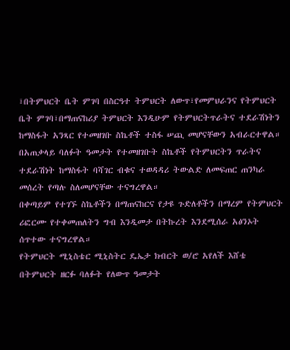፣በትምህርት ቤት ምገባ በስርዓተ ትምህርት ለውጥ፣የመምህራንና የትምህርት ቤት ምገባ፣በማጠናከሪያ ትምህርት እንዲሁም የትምህርትጥራትና ተደራሽነትን ከማስፋት አንጻር የተመዘገቡ ስኬቶች ተስፋ ሠጪ መሆናቸውን አብራርተዋል።
በአጠቃላይ ባለፉት ዓመታት የተመዘገቡት ስኬቶች የትምህርትን ጥራትና ተደራሽነት ከማስፋት ባሻገር ብቁና ተወዳዳሪ ትውልድ ለመፍጠር ጠንካራ መሰረት የጣሉ ስለመሆናቸው ተናግረዋል።
በቀጣይም የተገኙ ስኬቶችን በማጠናከርና የታዩ ጉድለቶችን በማረም የትምህርት ሪፎርሙ የተቀመጠለትን ግብ እንዲመታ በትኩረት እንደሚሰራ አፅንኦት ሰጥተው ተናግረዋል።
የትምህርት ሚኒስቴር ሚኒስትር ዴኤታ ክብርት ወ/ሮ አየለች እሸቴ በትምህርት ዘርፉ ባለፉት የለውጥ ዓመታት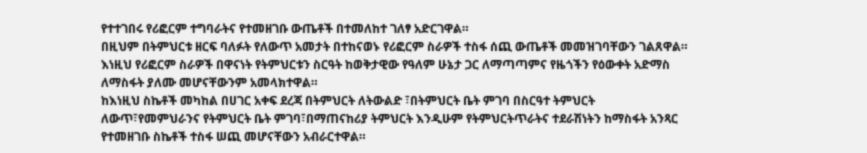የተተገበሩ የሪፎርም ተግባራትና የተመዘገቡ ውጤቶች በተመለከተ ገለፃ አድርገዋል።
በዚህም በትምህርቱ ዘርፍ ባለፉት የለውጥ አመታት በተከናወኑ የሪፎርም ስራዎች ተስፋ ሰጪ ውጤቶች መመዝገባቸውን ገልጸዋል።
እነዚህ የሪፎርም ስራዎች በዋናነት የትምህርቱን ስርዓት ከወቅታዊው የዓለም ሁኔታ ጋር ለማጣጣምና የዜጎችን የዕውቀት አድማስ ለማስፋት ያለሙ መሆናቸውንም አመላክተዋል።
ከእነዚህ ስኬቶች መካከል በሀገር አቀፍ ደረጃ በትምህርት ለትውልድ ፣በትምህርት ቤት ምገባ በስርዓተ ትምህርት ለውጥ፣የመምህራንና የትምህርት ቤት ምገባ፣በማጠናከሪያ ትምህርት እንዲሁም የትምህርትጥራትና ተደራሽነትን ከማስፋት አንጻር የተመዘገቡ ስኬቶች ተስፋ ሠጪ መሆናቸውን አብራርተዋል።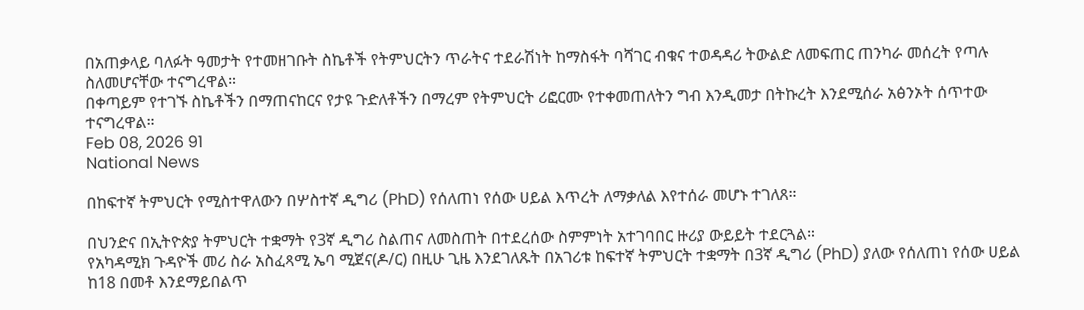በአጠቃላይ ባለፉት ዓመታት የተመዘገቡት ስኬቶች የትምህርትን ጥራትና ተደራሽነት ከማስፋት ባሻገር ብቁና ተወዳዳሪ ትውልድ ለመፍጠር ጠንካራ መሰረት የጣሉ ስለመሆናቸው ተናግረዋል።
በቀጣይም የተገኙ ስኬቶችን በማጠናከርና የታዩ ጉድለቶችን በማረም የትምህርት ሪፎርሙ የተቀመጠለትን ግብ እንዲመታ በትኩረት እንደሚሰራ አፅንኦት ሰጥተው ተናግረዋል።
Feb 08, 2026 91
National News

በከፍተኛ ትምህርት የሚስተዋለውን በሦስተኛ ዲግሪ (PhD) የሰለጠነ የሰው ሀይል እጥረት ለማቃለል እየተሰራ መሆኑ ተገለጸ።

በህንድና በኢትዮጵያ ትምህርት ተቋማት የ3ኛ ዲግሪ ስልጠና ለመስጠት በተደረሰው ስምምነት አተገባበር ዙሪያ ውይይት ተደርጓል።
የአካዳሚክ ጉዳዮች መሪ ስራ አስፈጻሚ ኤባ ሚጀና(ዶ/ር) በዚሁ ጊዜ እንደገለጹት በአገሪቱ ከፍተኛ ትምህርት ተቋማት በ3ኛ ዲግሪ (PhD) ያለው የሰለጠነ የሰው ሀይል ከ18 በመቶ እንደማይበልጥ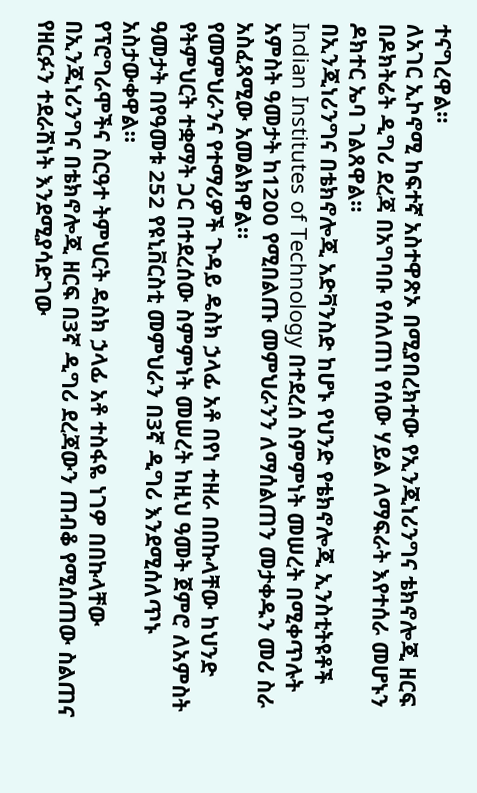ተናግረዋል።
ለአገር ኢኮኖሚ ከፍተኛ አስተዋጽኦ በሚያበረክተው የኢንጂነሪንግና ቴክኖሎጂ ዘርፍ በዶክትሬት ዲግሪ ደረጃ በአግባቡ የሰለጠነ የሰው ሃይል ለማፍራት እየተሰራ መሆኑን ዶክተር ኤባ ገልጸዋል።
በኢንጂነሪንግና በቴክኖሎጂ አድቫንስድ ከሆኑ የህንድ የቴክኖሎጂ ኢንስቲትዩቶች Indian Institutes of Technology በተደረሰ ስምምነት መሠረት በሚቀጥሉት አምስት ዓመታት ከ1200 የሚበልጡ መምህራንን ለማሰልጠን መታቀዱን መሪ ስራ አስፈጻሚው አመልክዋል።
የመምህራንና የተማሪዎች ጉዳይ ዴስክ ኃላፊ አቶ በየነ ተዘራ በበኩላቸው ከህንድ የትምህርት ተቋማት ጋር በተደረሰው ስምምነት መሠረት ከዚህ ዓመት ጀምሮ ለአምስት ዓመታት በየዓመቱ 252 የዩኒቨርስቲ መምህራን በ3ኛ ዲግሪ እንደሚሰለጥኑ አስታውቀዋል።
የፕሮግራሞችና ስርዓተ ትምህርት ዴስክ ኃላፊ አቶ ተስፋዬ ነገዎ በበኩላቸው በኢንጂነሪንግና በቴክኖሎጂ ዘርፍ በ3ኛ ዲግሪ ደረጃውን ጠብቆ የሚሰጠው ስልጠና የዘርፉን ተደራሽነት እንደሚያሳድገው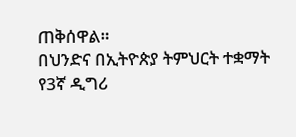ጠቅሰዋል።
በህንድና በኢትዮጵያ ትምህርት ተቋማት የ3ኛ ዲግሪ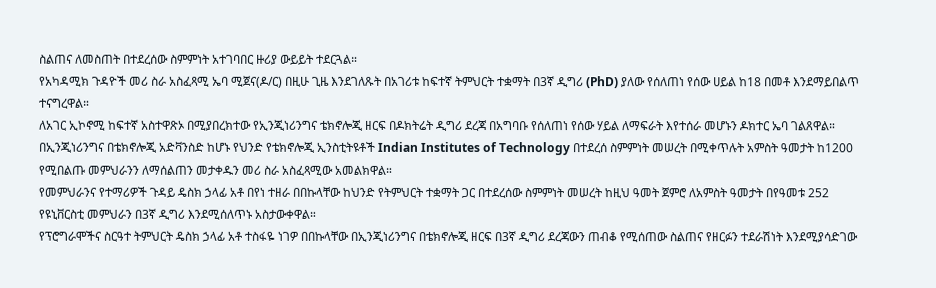ስልጠና ለመስጠት በተደረሰው ስምምነት አተገባበር ዙሪያ ውይይት ተደርጓል።
የአካዳሚክ ጉዳዮች መሪ ስራ አስፈጻሚ ኤባ ሚጀና(ዶ/ር) በዚሁ ጊዜ እንደገለጹት በአገሪቱ ከፍተኛ ትምህርት ተቋማት በ3ኛ ዲግሪ (PhD) ያለው የሰለጠነ የሰው ሀይል ከ18 በመቶ እንደማይበልጥ ተናግረዋል።
ለአገር ኢኮኖሚ ከፍተኛ አስተዋጽኦ በሚያበረክተው የኢንጂነሪንግና ቴክኖሎጂ ዘርፍ በዶክትሬት ዲግሪ ደረጃ በአግባቡ የሰለጠነ የሰው ሃይል ለማፍራት እየተሰራ መሆኑን ዶክተር ኤባ ገልጸዋል።
በኢንጂነሪንግና በቴክኖሎጂ አድቫንስድ ከሆኑ የህንድ የቴክኖሎጂ ኢንስቲትዩቶች Indian Institutes of Technology በተደረሰ ስምምነት መሠረት በሚቀጥሉት አምስት ዓመታት ከ1200 የሚበልጡ መምህራንን ለማሰልጠን መታቀዱን መሪ ስራ አስፈጻሚው አመልክዋል።
የመምህራንና የተማሪዎች ጉዳይ ዴስክ ኃላፊ አቶ በየነ ተዘራ በበኩላቸው ከህንድ የትምህርት ተቋማት ጋር በተደረሰው ስምምነት መሠረት ከዚህ ዓመት ጀምሮ ለአምስት ዓመታት በየዓመቱ 252 የዩኒቨርስቲ መምህራን በ3ኛ ዲግሪ እንደሚሰለጥኑ አስታውቀዋል።
የፕሮግራሞችና ስርዓተ ትምህርት ዴስክ ኃላፊ አቶ ተስፋዬ ነገዎ በበኩላቸው በኢንጂነሪንግና በቴክኖሎጂ ዘርፍ በ3ኛ ዲግሪ ደረጃውን ጠብቆ የሚሰጠው ስልጠና የዘርፉን ተደራሽነት እንደሚያሳድገው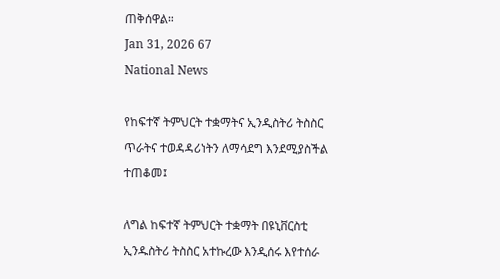ጠቅሰዋል።
Jan 31, 2026 67
National News

የከፍተኛ ትምህርት ተቋማትና ኢንዲስትሪ ትስስር ጥራትና ተወዳዳሪነትን ለማሳደግ እንደሚያስችል ተጠቆመ፤

ለግል ከፍተኛ ትምህርት ተቋማት በዩኒቨርስቲ ኢንዱስትሪ ትስስር አተኩረው እንዲሰሩ እየተሰራ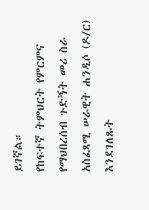ይገኛል።
የከፍተኛ ትምህርት የምርምና የማህበረሰብ ጉድኝት መሪ ስራ አስፈጻሚ ሠራዊት ሐንዲሶ (ዶ/ር) እንደገለጹት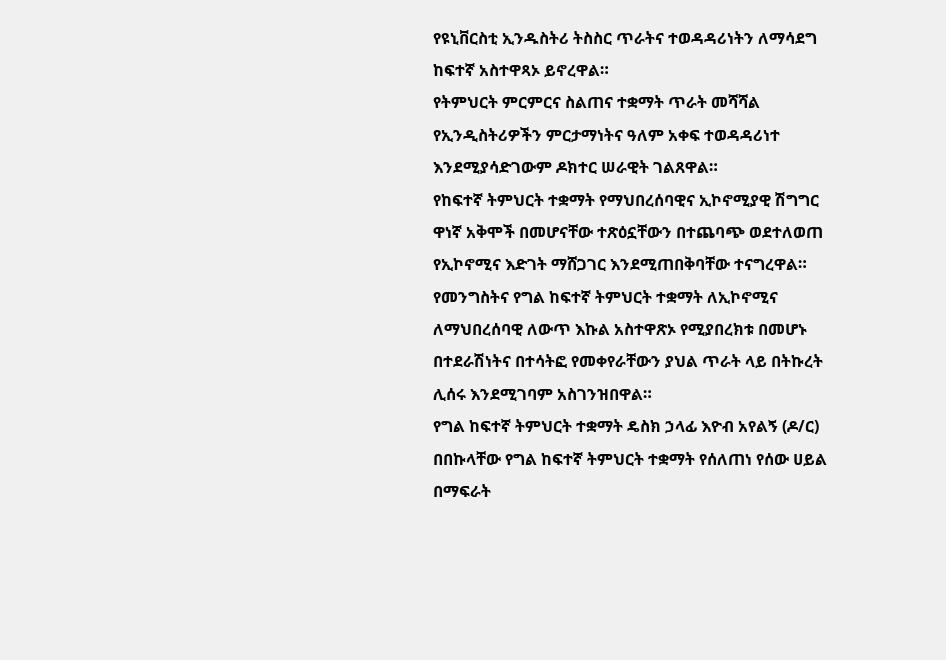የዩኒቨርስቲ ኢንዱስትሪ ትስስር ጥራትና ተወዳዳሪነትን ለማሳደግ ከፍተኛ አስተዋጻኦ ይኖረዋል።
የትምህርት ምርምርና ስልጠና ተቋማት ጥራት መሻሻል የኢንዲስትሪዎችን ምርታማነትና ዓለም አቀፍ ተወዳዳሪነተ እንደሚያሳድገውም ዶክተር ሠራዊት ገልጸዋል።
የከፍተኛ ትምህርት ተቋማት የማህበረሰባዊና ኢኮኖሚያዊ ሽግግር ዋነኛ አቅሞች በመሆናቸው ተጽዕኗቸውን በተጨባጭ ወደተለወጠ የኢኮኖሚና እድገት ማሸጋገር እንደሚጠበቅባቸው ተናግረዋል።
የመንግስትና የግል ከፍተኛ ትምህርት ተቋማት ለኢኮኖሚና ለማህበረሰባዊ ለውጥ እኩል አስተዋጽኦ የሚያበረክቱ በመሆኑ በተደራሽነትና በተሳትፎ የመቀየራቸውን ያህል ጥራት ላይ በትኩረት ሊሰሩ እንደሚገባም አስገንዝበዋል።
የግል ከፍተኛ ትምህርት ተቋማት ዴስክ ኃላፊ እዮብ አየልኝ (ዶ/ር) በበኩላቸው የግል ከፍተኛ ትምህርት ተቋማት የሰለጠነ የሰው ሀይል በማፍራት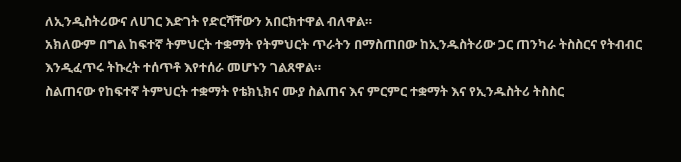ለኢንዲስትሪውና ለሀገር እድገት የድርሻቸውን አበርክተዋል ብለዋል።
አክለውም በግል ከፍተኛ ትምህርት ተቋማት የትምህርት ጥራትን በማስጠበው ከኢንዱስትሪው ጋር ጠንካራ ትስስርና የትብብር እንዲፈጥሩ ትኩረት ተሰጥቶ እየተሰራ መሆኑን ገልጸዋል።
ስልጠናው የከፍተኛ ትምህርት ተቋማት የቴክኒክና ሙያ ስልጠና እና ምርምር ተቋማት እና የኢንዱስትሪ ትስስር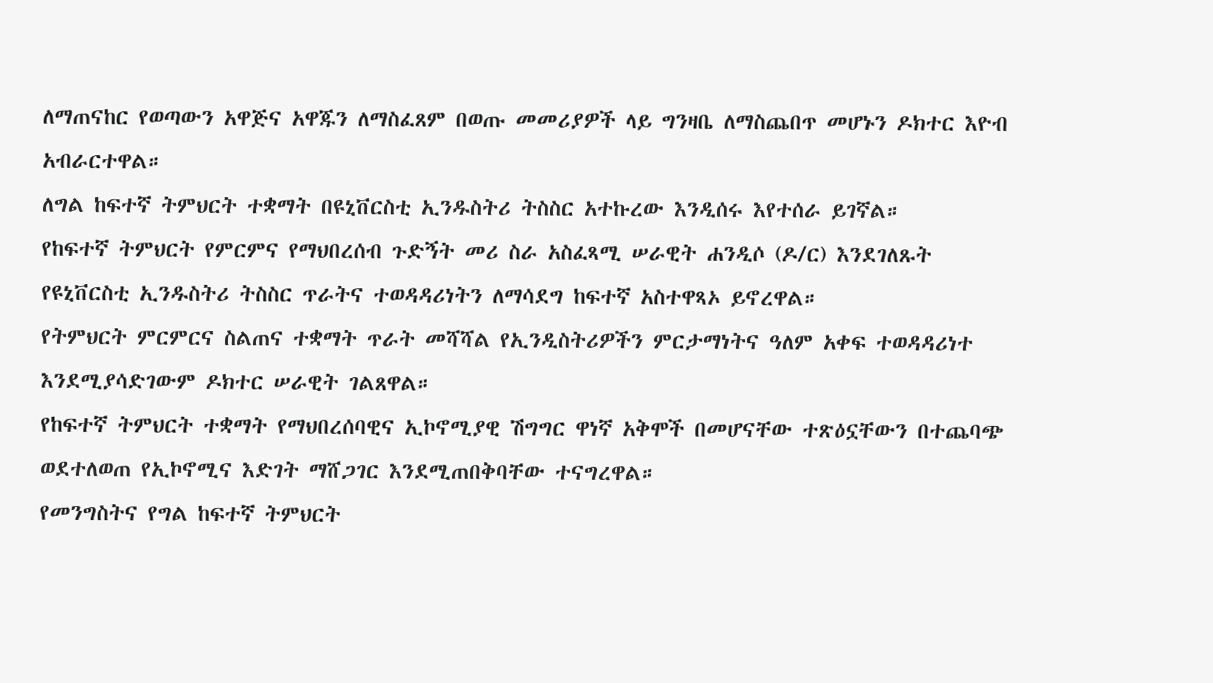ለማጠናከር የወጣውን አዋጅና አዋጁን ለማስፈጸም በወጡ መመሪያዎች ላይ ግንዛቤ ለማስጨበጥ መሆኑን ዶክተር እዮብ አብራርተዋል።
ለግል ከፍተኛ ትምህርት ተቋማት በዩኒቨርስቲ ኢንዱስትሪ ትስስር አተኩረው እንዲሰሩ እየተሰራ ይገኛል።
የከፍተኛ ትምህርት የምርምና የማህበረሰብ ጉድኝት መሪ ስራ አስፈጻሚ ሠራዊት ሐንዲሶ (ዶ/ር) እንደገለጹት የዩኒቨርስቲ ኢንዱስትሪ ትስስር ጥራትና ተወዳዳሪነትን ለማሳደግ ከፍተኛ አስተዋጻኦ ይኖረዋል።
የትምህርት ምርምርና ስልጠና ተቋማት ጥራት መሻሻል የኢንዲስትሪዎችን ምርታማነትና ዓለም አቀፍ ተወዳዳሪነተ እንደሚያሳድገውም ዶክተር ሠራዊት ገልጸዋል።
የከፍተኛ ትምህርት ተቋማት የማህበረሰባዊና ኢኮኖሚያዊ ሽግግር ዋነኛ አቅሞች በመሆናቸው ተጽዕኗቸውን በተጨባጭ ወደተለወጠ የኢኮኖሚና እድገት ማሸጋገር እንደሚጠበቅባቸው ተናግረዋል።
የመንግስትና የግል ከፍተኛ ትምህርት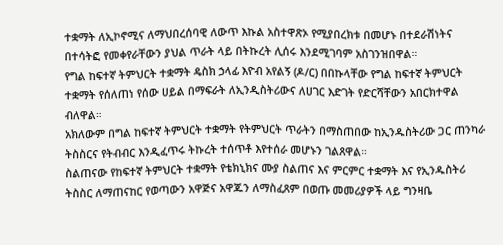ተቋማት ለኢኮኖሚና ለማህበረሰባዊ ለውጥ እኩል አስተዋጽኦ የሚያበረክቱ በመሆኑ በተደራሽነትና በተሳትፎ የመቀየራቸውን ያህል ጥራት ላይ በትኩረት ሊሰሩ እንደሚገባም አስገንዝበዋል።
የግል ከፍተኛ ትምህርት ተቋማት ዴስክ ኃላፊ እዮብ አየልኝ (ዶ/ር) በበኩላቸው የግል ከፍተኛ ትምህርት ተቋማት የሰለጠነ የሰው ሀይል በማፍራት ለኢንዲስትሪውና ለሀገር እድገት የድርሻቸውን አበርክተዋል ብለዋል።
አክለውም በግል ከፍተኛ ትምህርት ተቋማት የትምህርት ጥራትን በማስጠበው ከኢንዱስትሪው ጋር ጠንካራ ትስስርና የትብብር እንዲፈጥሩ ትኩረት ተሰጥቶ እየተሰራ መሆኑን ገልጸዋል።
ስልጠናው የከፍተኛ ትምህርት ተቋማት የቴክኒክና ሙያ ስልጠና እና ምርምር ተቋማት እና የኢንዱስትሪ ትስስር ለማጠናከር የወጣውን አዋጅና አዋጁን ለማስፈጸም በወጡ መመሪያዎች ላይ ግንዛቤ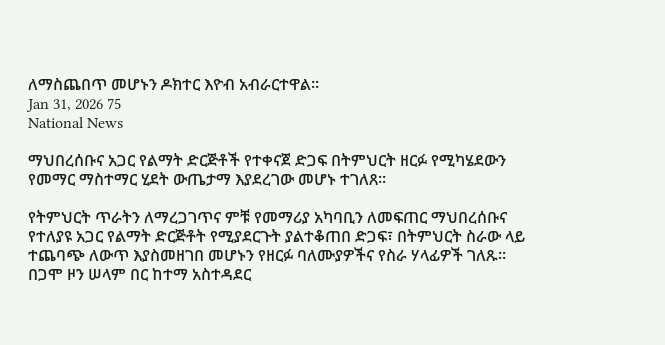ለማስጨበጥ መሆኑን ዶክተር እዮብ አብራርተዋል።
Jan 31, 2026 75
National News

ማህበረሰቡና አጋር የልማት ድርጅቶች የተቀናጀ ድጋፍ በትምህርት ዘርፉ የሚካሄደውን የመማር ማስተማር ሂደት ውጤታማ እያደረገው መሆኑ ተገለጸ።

የትምህርት ጥራትን ለማረጋገጥና ምቹ የመማሪያ አካባቢን ለመፍጠር ማህበረሰቡና የተለያዩ አጋር የልማት ድርጅቶት የሚያደርጉት ያልተቆጠበ ድጋፍ፣ በትምህርት ስራው ላይ ተጨባጭ ለውጥ እያስመዘገበ መሆኑን የዘርፉ ባለሙያዎችና የስራ ሃላፊዎች ገለጹ።
በጋሞ ዞን ሠላም በር ከተማ አስተዳደር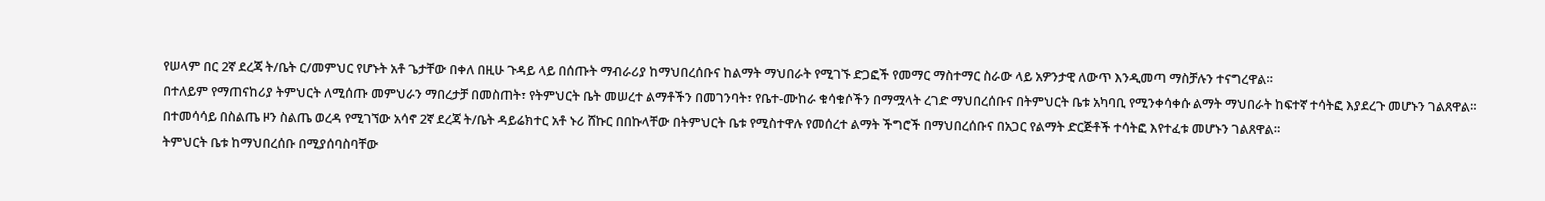የሠላም በር 2ኛ ደረጃ ት/ቤት ር/መምህር የሆኑት አቶ ጌታቸው በቀለ በዚሁ ጉዳይ ላይ በሰጡት ማብራሪያ ከማህበረሰቡና ከልማት ማህበራት የሚገኙ ድጋፎች የመማር ማስተማር ስራው ላይ አዎንታዊ ለውጥ እንዲመጣ ማስቻሉን ተናግረዋል።
በተለይም የማጠናከሪያ ትምህርት ለሚሰጡ መምህራን ማበረታቻ በመስጠት፣ የትምህርት ቤት መሠረተ ልማቶችን በመገንባት፣ የቤተ-ሙከራ ቁሳቁሶችን በማሟላት ረገድ ማህበረሰቡና በትምህርት ቤቱ አካባቢ የሚንቀሳቀሱ ልማት ማህበራት ከፍተኛ ተሳትፎ እያደረጉ መሆኑን ገልጸዋል።
በተመሳሳይ በስልጤ ዞን ስልጤ ወረዳ የሚገኘው አሳኖ 2ኛ ደረጃ ት/ቤት ዳይሬክተር አቶ ኑሪ ሸኩር በበኩላቸው በትምህርት ቤቱ የሚስተዋሉ የመሰረተ ልማት ችግሮች በማህበረሰቡና በአጋር የልማት ድርጅቶች ተሳትፎ እየተፈቱ መሆኑን ገልጸዋል።
ትምህርት ቤቱ ከማህበረሰቡ በሚያሰባስባቸው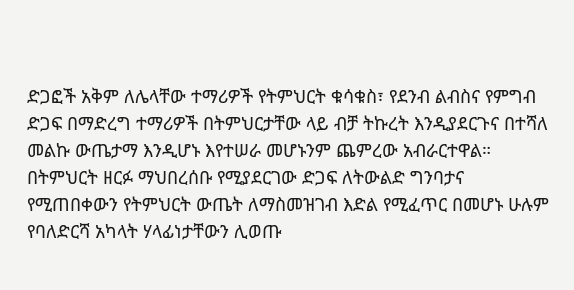ድጋፎች አቅም ለሌላቸው ተማሪዎች የትምህርት ቁሳቁስ፣ የደንብ ልብስና የምግብ ድጋፍ በማድረግ ተማሪዎች በትምህርታቸው ላይ ብቻ ትኩረት እንዲያደርጉና በተሻለ መልኩ ውጤታማ እንዲሆኑ እየተሠራ መሆኑንም ጨምረው አብራርተዋል።
በትምህርት ዘርፉ ማህበረሰቡ የሚያደርገው ድጋፍ ለትውልድ ግንባታና የሚጠበቀውን የትምህርት ውጤት ለማስመዝገብ እድል የሚፈጥር በመሆኑ ሁሉም የባለድርሻ አካላት ሃላፊነታቸውን ሊወጡ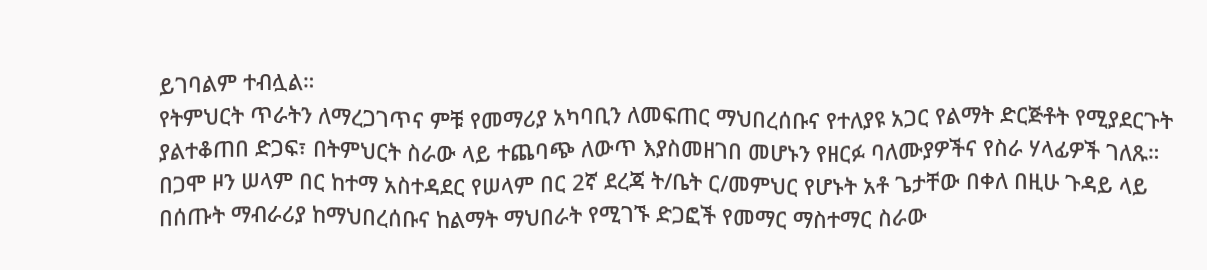ይገባልም ተብሏል።
የትምህርት ጥራትን ለማረጋገጥና ምቹ የመማሪያ አካባቢን ለመፍጠር ማህበረሰቡና የተለያዩ አጋር የልማት ድርጅቶት የሚያደርጉት ያልተቆጠበ ድጋፍ፣ በትምህርት ስራው ላይ ተጨባጭ ለውጥ እያስመዘገበ መሆኑን የዘርፉ ባለሙያዎችና የስራ ሃላፊዎች ገለጹ።
በጋሞ ዞን ሠላም በር ከተማ አስተዳደር የሠላም በር 2ኛ ደረጃ ት/ቤት ር/መምህር የሆኑት አቶ ጌታቸው በቀለ በዚሁ ጉዳይ ላይ በሰጡት ማብራሪያ ከማህበረሰቡና ከልማት ማህበራት የሚገኙ ድጋፎች የመማር ማስተማር ስራው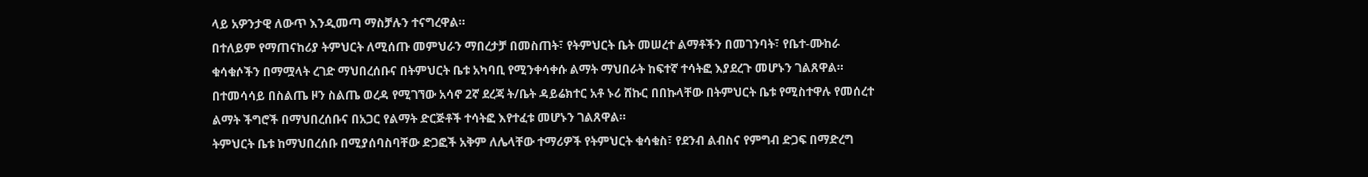ላይ አዎንታዊ ለውጥ እንዲመጣ ማስቻሉን ተናግረዋል።
በተለይም የማጠናከሪያ ትምህርት ለሚሰጡ መምህራን ማበረታቻ በመስጠት፣ የትምህርት ቤት መሠረተ ልማቶችን በመገንባት፣ የቤተ-ሙከራ ቁሳቁሶችን በማሟላት ረገድ ማህበረሰቡና በትምህርት ቤቱ አካባቢ የሚንቀሳቀሱ ልማት ማህበራት ከፍተኛ ተሳትፎ እያደረጉ መሆኑን ገልጸዋል።
በተመሳሳይ በስልጤ ዞን ስልጤ ወረዳ የሚገኘው አሳኖ 2ኛ ደረጃ ት/ቤት ዳይሬክተር አቶ ኑሪ ሸኩር በበኩላቸው በትምህርት ቤቱ የሚስተዋሉ የመሰረተ ልማት ችግሮች በማህበረሰቡና በአጋር የልማት ድርጅቶች ተሳትፎ እየተፈቱ መሆኑን ገልጸዋል።
ትምህርት ቤቱ ከማህበረሰቡ በሚያሰባስባቸው ድጋፎች አቅም ለሌላቸው ተማሪዎች የትምህርት ቁሳቁስ፣ የደንብ ልብስና የምግብ ድጋፍ በማድረግ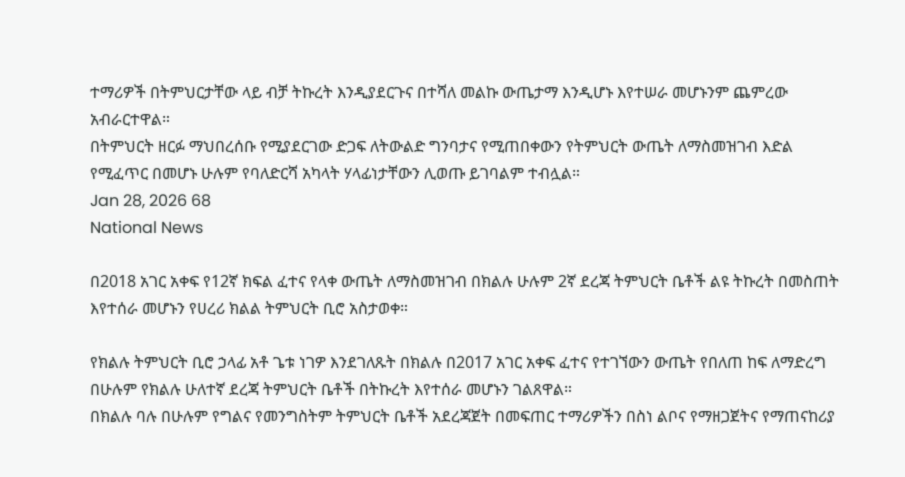ተማሪዎች በትምህርታቸው ላይ ብቻ ትኩረት እንዲያደርጉና በተሻለ መልኩ ውጤታማ እንዲሆኑ እየተሠራ መሆኑንም ጨምረው አብራርተዋል።
በትምህርት ዘርፉ ማህበረሰቡ የሚያደርገው ድጋፍ ለትውልድ ግንባታና የሚጠበቀውን የትምህርት ውጤት ለማስመዝገብ እድል የሚፈጥር በመሆኑ ሁሉም የባለድርሻ አካላት ሃላፊነታቸውን ሊወጡ ይገባልም ተብሏል።
Jan 28, 2026 68
National News

በ2018 አገር አቀፍ የ12ኛ ክፍል ፈተና የላቀ ውጤት ለማስመዝገብ በክልሉ ሁሉም 2ኛ ደረጃ ትምህርት ቤቶች ልዩ ትኩረት በመስጠት እየተሰራ መሆኑን የሀረሪ ክልል ትምህርት ቢሮ አስታወቀ።

የክልሉ ትምህርት ቢሮ ኃላፊ አቶ ጌቱ ነገዎ እንደገለጹት በክልሉ በ2017 አገር አቀፍ ፈተና የተገኘውን ውጤት የበለጠ ከፍ ለማድረግ በሁሉም የክልሉ ሁለተኛ ደረጃ ትምህርት ቤቶች በትኩረት እየተሰራ መሆኑን ገልጸዋል።
በክልሉ ባሉ በሁሉም የግልና የመንግስትም ትምህርት ቤቶች አደረጃጀት በመፍጠር ተማሪዎችን በስነ ልቦና የማዘጋጀትና የማጠናከሪያ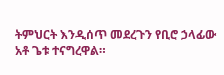ትምህርት እንዲሰጥ መደረጉን የቢሮ ኃላፊው አቶ ጌቱ ተናግረዋል።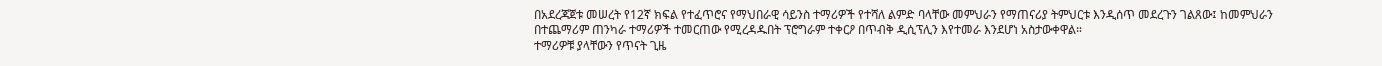በአደረጃጀቱ መሠረት የ12ኛ ክፍል የተፈጥሮና የማህበራዊ ሳይንስ ተማሪዎች የተሻለ ልምድ ባላቸው መምህራን የማጠናሪያ ትምህርቱ እንዲሰጥ መደረጉን ገልጸው፤ ከመምህራን በተጨማሪም ጠንካራ ተማሪዎች ተመርጠው የሚረዳዱበት ፕሮግራም ተቀርዖ በጥብቅ ዲሲፕሊን እየተመራ እንደሆነ አስታውቀዋል።
ተማሪዎቹ ያላቸውን የጥናት ጊዜ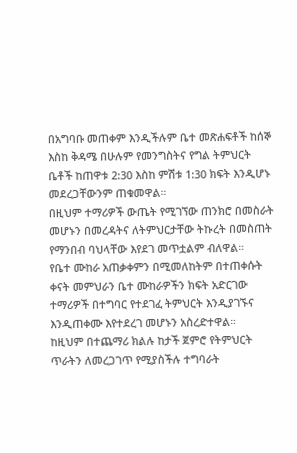በአግባቡ መጠቀም እንዲችሉም ቤተ መጽሐፍቶች ከሰኞ እስከ ቅዳሜ በሁሉም የመንግስትና የግል ትምህርት ቤቶች ከጠዋቱ 2:30 እስከ ምሽቱ 1:30 ክፍት እንዲሆኑ መደረጋቸውንም ጠቁመዋል።
በዚህም ተማሪዎች ውጤት የሚገኘው ጠንክሮ በመስራት መሆኑን በመረዳትና ለትምህርታቸው ትኩረት በመስጠት የማንበብ ባህላቸው እየደገ መጥቷልም ብለዋል።
የቤተ ሙከራ አጠቃቀምን በሚመለከትም በተጠቀሱት ቀናት መምህራን ቤተ ሙከራዎችን ክፍት አድርገው ተማሪዎች በተግባር የተደገፈ ትምህርት እንዲያገኙና እንዲጠቀሙ እየተደረገ መሆኑን አስረድተዋል።
ከዚህም በተጨማሪ ክልሉ ከታች ጀምሮ የትምህርት ጥራትን ለመረጋገጥ የሚያስችሉ ተግባራት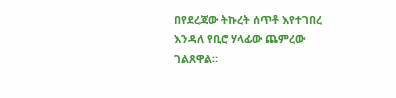በየደረጃው ትኩረት ሰጥቶ እየተገበረ እንዳለ የቢሮ ሃላፊው ጨምረው ገልጸዋል።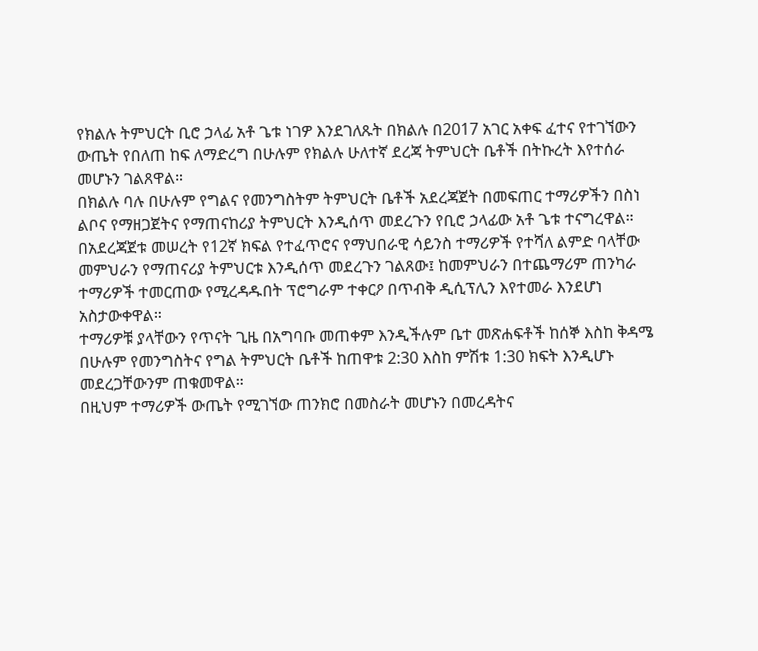የክልሉ ትምህርት ቢሮ ኃላፊ አቶ ጌቱ ነገዎ እንደገለጹት በክልሉ በ2017 አገር አቀፍ ፈተና የተገኘውን ውጤት የበለጠ ከፍ ለማድረግ በሁሉም የክልሉ ሁለተኛ ደረጃ ትምህርት ቤቶች በትኩረት እየተሰራ መሆኑን ገልጸዋል።
በክልሉ ባሉ በሁሉም የግልና የመንግስትም ትምህርት ቤቶች አደረጃጀት በመፍጠር ተማሪዎችን በስነ ልቦና የማዘጋጀትና የማጠናከሪያ ትምህርት እንዲሰጥ መደረጉን የቢሮ ኃላፊው አቶ ጌቱ ተናግረዋል።
በአደረጃጀቱ መሠረት የ12ኛ ክፍል የተፈጥሮና የማህበራዊ ሳይንስ ተማሪዎች የተሻለ ልምድ ባላቸው መምህራን የማጠናሪያ ትምህርቱ እንዲሰጥ መደረጉን ገልጸው፤ ከመምህራን በተጨማሪም ጠንካራ ተማሪዎች ተመርጠው የሚረዳዱበት ፕሮግራም ተቀርዖ በጥብቅ ዲሲፕሊን እየተመራ እንደሆነ አስታውቀዋል።
ተማሪዎቹ ያላቸውን የጥናት ጊዜ በአግባቡ መጠቀም እንዲችሉም ቤተ መጽሐፍቶች ከሰኞ እስከ ቅዳሜ በሁሉም የመንግስትና የግል ትምህርት ቤቶች ከጠዋቱ 2:30 እስከ ምሽቱ 1:30 ክፍት እንዲሆኑ መደረጋቸውንም ጠቁመዋል።
በዚህም ተማሪዎች ውጤት የሚገኘው ጠንክሮ በመስራት መሆኑን በመረዳትና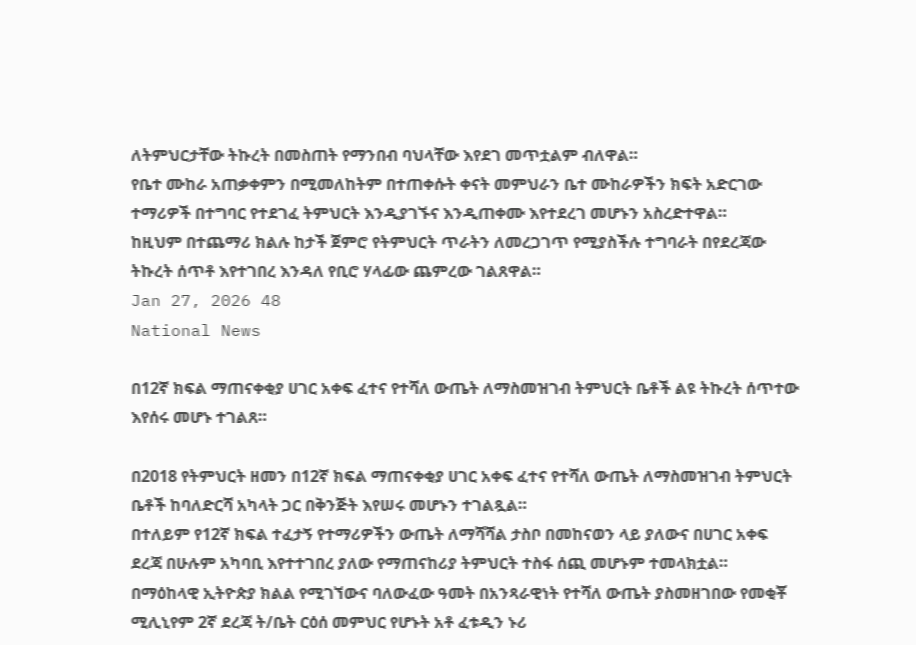ለትምህርታቸው ትኩረት በመስጠት የማንበብ ባህላቸው እየደገ መጥቷልም ብለዋል።
የቤተ ሙከራ አጠቃቀምን በሚመለከትም በተጠቀሱት ቀናት መምህራን ቤተ ሙከራዎችን ክፍት አድርገው ተማሪዎች በተግባር የተደገፈ ትምህርት እንዲያገኙና እንዲጠቀሙ እየተደረገ መሆኑን አስረድተዋል።
ከዚህም በተጨማሪ ክልሉ ከታች ጀምሮ የትምህርት ጥራትን ለመረጋገጥ የሚያስችሉ ተግባራት በየደረጃው ትኩረት ሰጥቶ እየተገበረ እንዳለ የቢሮ ሃላፊው ጨምረው ገልጸዋል።
Jan 27, 2026 48
National News

በ12ኛ ክፍል ማጠናቀቂያ ሀገር አቀፍ ፈተና የተሻለ ውጤት ለማስመዝገብ ትምህርት ቤቶች ልዩ ትኩረት ሰጥተው እየሰሩ መሆኑ ተገልጸ።

በ2018 የትምህርት ዘመን በ12ኛ ክፍል ማጠናቀቂያ ሀገር አቀፍ ፈተና የተሻለ ውጤት ለማስመዝገብ ትምህርት ቤቶች ከባለድርሻ አካላት ጋር በቅንጅት እየሠሩ መሆኑን ተገልጿል።
በተለይም የ12ኛ ክፍል ተፈታኝ የተማሪዎችን ውጤት ለማሻሻል ታስቦ በመከናወን ላይ ያለውና በሀገር አቀፍ ደረጃ በሁሉም አካባቢ እየተተገበረ ያለው የማጠናከሪያ ትምህርት ተስፋ ሰጪ መሆኑም ተመላክቷል።
በማዕከላዊ ኢትዮጵያ ክልል የሚገኘውና ባለውፈው ዓመት በአንጻራዊነት የተሻለ ውጤት ያስመዘገበው የመቂቾ ሚሊኒየም 2ኛ ደረጃ ት/ቤት ርዕሰ መምህር የሆኑት አቶ ፈቱዲን ኑሪ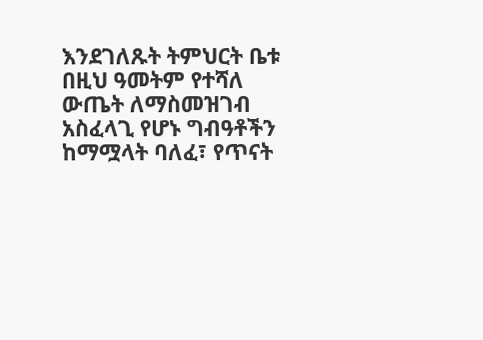እንደገለጹት ትምህርት ቤቱ በዚህ ዓመትም የተሻለ ውጤት ለማስመዝገብ አስፈላጊ የሆኑ ግብዓቶችን ከማሟላት ባለፈ፣ የጥናት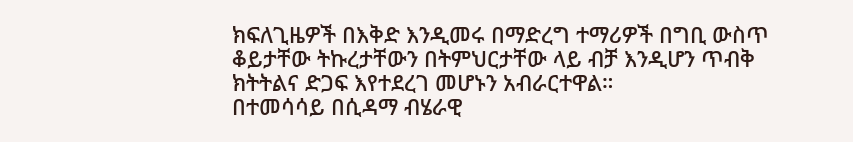ክፍለጊዜዎች በእቅድ እንዲመሩ በማድረግ ተማሪዎች በግቢ ውስጥ ቆይታቸው ትኩረታቸውን በትምህርታቸው ላይ ብቻ እንዲሆን ጥብቅ ክትትልና ድጋፍ እየተደረገ መሆኑን አብራርተዋል።
በተመሳሳይ በሲዳማ ብሄራዊ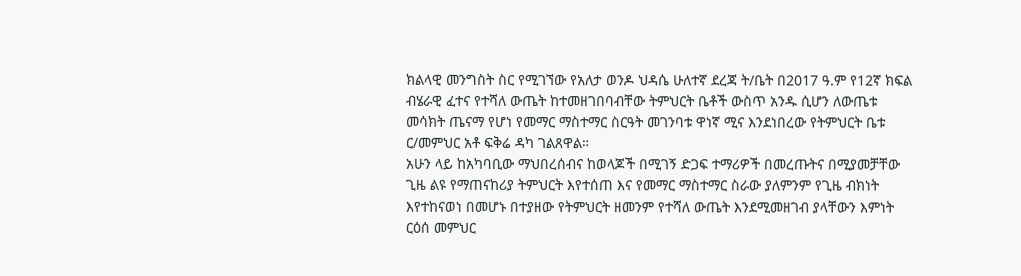ክልላዊ መንግስት ስር የሚገኘው የአለታ ወንዶ ህዳሴ ሁለተኛ ደረጃ ት/ቤት በ2017 ዓ.ም የ12ኛ ክፍል ብሄራዊ ፈተና የተሻለ ውጤት ከተመዘገበባብቸው ትምህርት ቤቶች ውስጥ አንዱ ሲሆን ለውጤቱ መሳክት ጤናማ የሆነ የመማር ማስተማር ስርዓት መገንባቱ ዋነኛ ሚና እንደነበረው የትምህርት ቤቱ ር/መምህር አቶ ፍቅሬ ዳካ ገልጸዋል።
አሁን ላይ ከአካባቢው ማህበረሰብና ከወላጆች በሚገኝ ድጋፍ ተማሪዎች በመረጡትና በሚያመቻቸው ጊዜ ልዩ የማጠናከሪያ ትምህርት እየተሰጠ እና የመማር ማስተማር ስራው ያለምንም የጊዜ ብክነት እየተከናወነ በመሆኑ በተያዘው የትምህርት ዘመንም የተሻለ ውጤት እንደሚመዘገብ ያላቸውን እምነት ርዕሰ መምህር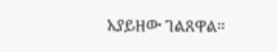አያይዘው ገልጸዋል።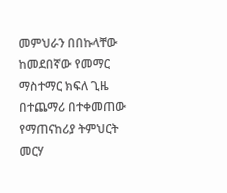መምህራን በበኩላቸው ከመደበኛው የመማር ማስተማር ክፍለ ጊዜ በተጨማሪ በተቀመጠው የማጠናከሪያ ትምህርት መርሃ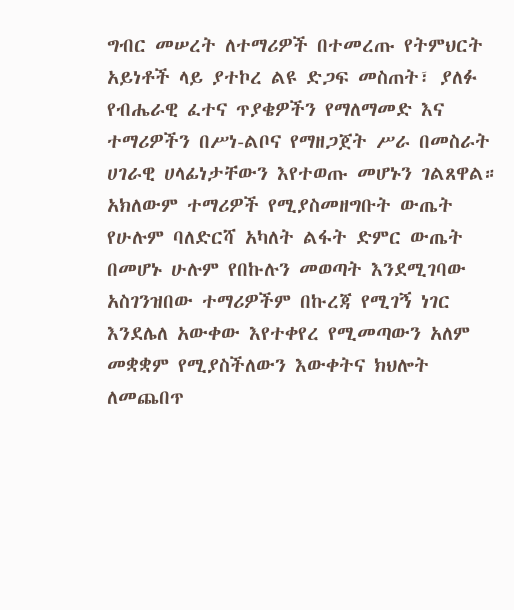ግብር መሠረት ለተማሪዎች በተመረጡ የትምህርት አይነቶች ላይ ያተኮረ ልዩ ድጋፍ መስጠት፣ ያለፉ የብሔራዊ ፈተና ጥያቄዎችን የማለማመድ እና ተማሪዎችን በሥነ-ልቦና የማዘጋጀት ሥራ በመስራት ሀገራዊ ሀላፊነታቸውን እየተወጡ መሆኑን ገልጸዋል።
አክለውም ተማሪዎች የሚያስመዘግቡት ውጤት የሁሉም ባለድርሻ አካለት ልፋት ድምር ውጤት በመሆኑ ሁሉም የበኩሉን መወጣት እንደሚገባው አስገንዝበው ተማሪዎችም በኩረጃ የሚገኝ ነገር እንደሌለ አውቀው እየተቀየረ የሚመጣውን አለም መቋቋም የሚያስችለውን እውቀትና ክህሎት ለመጨበጥ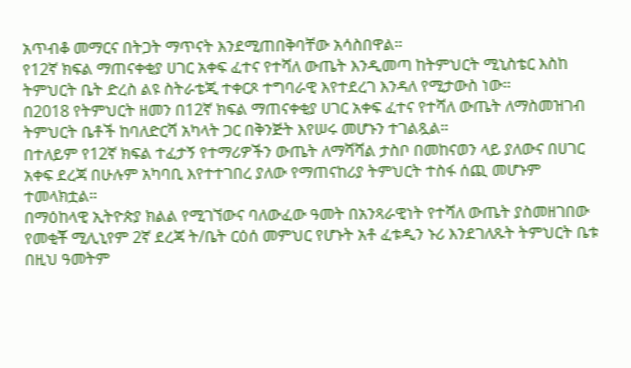አጥብቆ መማርና በትጋት ማጥናት እንደሚጠበቅባቸው አሳስበዋል።
የ12ኛ ክፍል ማጠናቀቂያ ሀገር አቀፍ ፈተና የተሻለ ውጤት እንዲመጣ ከትምህርት ሚኒስቴር እስከ ትምህርት ቤት ድረስ ልዩ ስትራቴጂ ተቀርጾ ተግባራዊ እየተደረገ እንዳለ የሚታውስ ነው።
በ2018 የትምህርት ዘመን በ12ኛ ክፍል ማጠናቀቂያ ሀገር አቀፍ ፈተና የተሻለ ውጤት ለማስመዝገብ ትምህርት ቤቶች ከባለድርሻ አካላት ጋር በቅንጅት እየሠሩ መሆኑን ተገልጿል።
በተለይም የ12ኛ ክፍል ተፈታኝ የተማሪዎችን ውጤት ለማሻሻል ታስቦ በመከናወን ላይ ያለውና በሀገር አቀፍ ደረጃ በሁሉም አካባቢ እየተተገበረ ያለው የማጠናከሪያ ትምህርት ተስፋ ሰጪ መሆኑም ተመላክቷል።
በማዕከላዊ ኢትዮጵያ ክልል የሚገኘውና ባለውፈው ዓመት በአንጻራዊነት የተሻለ ውጤት ያስመዘገበው የመቂቾ ሚሊኒየም 2ኛ ደረጃ ት/ቤት ርዕሰ መምህር የሆኑት አቶ ፈቱዲን ኑሪ እንደገለጹት ትምህርት ቤቱ በዚህ ዓመትም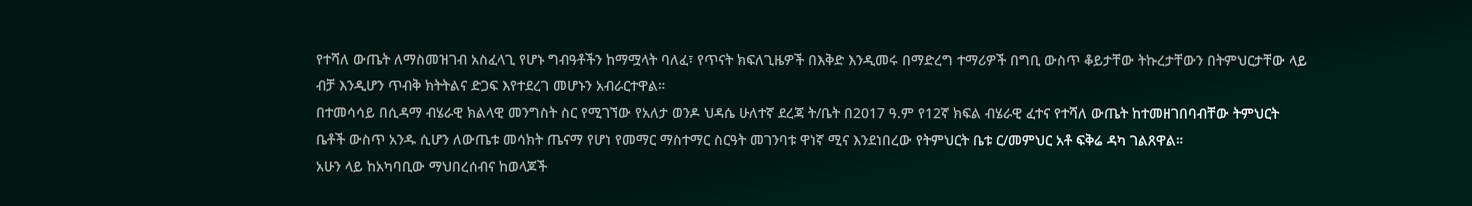የተሻለ ውጤት ለማስመዝገብ አስፈላጊ የሆኑ ግብዓቶችን ከማሟላት ባለፈ፣ የጥናት ክፍለጊዜዎች በእቅድ እንዲመሩ በማድረግ ተማሪዎች በግቢ ውስጥ ቆይታቸው ትኩረታቸውን በትምህርታቸው ላይ ብቻ እንዲሆን ጥብቅ ክትትልና ድጋፍ እየተደረገ መሆኑን አብራርተዋል።
በተመሳሳይ በሲዳማ ብሄራዊ ክልላዊ መንግስት ስር የሚገኘው የአለታ ወንዶ ህዳሴ ሁለተኛ ደረጃ ት/ቤት በ2017 ዓ.ም የ12ኛ ክፍል ብሄራዊ ፈተና የተሻለ ውጤት ከተመዘገበባብቸው ትምህርት ቤቶች ውስጥ አንዱ ሲሆን ለውጤቱ መሳክት ጤናማ የሆነ የመማር ማስተማር ስርዓት መገንባቱ ዋነኛ ሚና እንደነበረው የትምህርት ቤቱ ር/መምህር አቶ ፍቅሬ ዳካ ገልጸዋል።
አሁን ላይ ከአካባቢው ማህበረሰብና ከወላጆች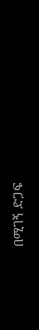በሚገኝ ድጋፍ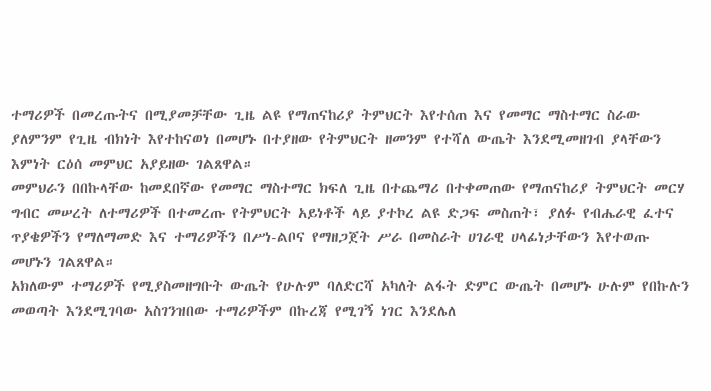ተማሪዎች በመረጡትና በሚያመቻቸው ጊዜ ልዩ የማጠናከሪያ ትምህርት እየተሰጠ እና የመማር ማስተማር ስራው ያለምንም የጊዜ ብክነት እየተከናወነ በመሆኑ በተያዘው የትምህርት ዘመንም የተሻለ ውጤት እንደሚመዘገብ ያላቸውን እምነት ርዕሰ መምህር አያይዘው ገልጸዋል።
መምህራን በበኩላቸው ከመደበኛው የመማር ማስተማር ክፍለ ጊዜ በተጨማሪ በተቀመጠው የማጠናከሪያ ትምህርት መርሃ ግብር መሠረት ለተማሪዎች በተመረጡ የትምህርት አይነቶች ላይ ያተኮረ ልዩ ድጋፍ መስጠት፣ ያለፉ የብሔራዊ ፈተና ጥያቄዎችን የማለማመድ እና ተማሪዎችን በሥነ-ልቦና የማዘጋጀት ሥራ በመስራት ሀገራዊ ሀላፊነታቸውን እየተወጡ መሆኑን ገልጸዋል።
አክለውም ተማሪዎች የሚያስመዘግቡት ውጤት የሁሉም ባለድርሻ አካለት ልፋት ድምር ውጤት በመሆኑ ሁሉም የበኩሉን መወጣት እንደሚገባው አስገንዝበው ተማሪዎችም በኩረጃ የሚገኝ ነገር እንደሌለ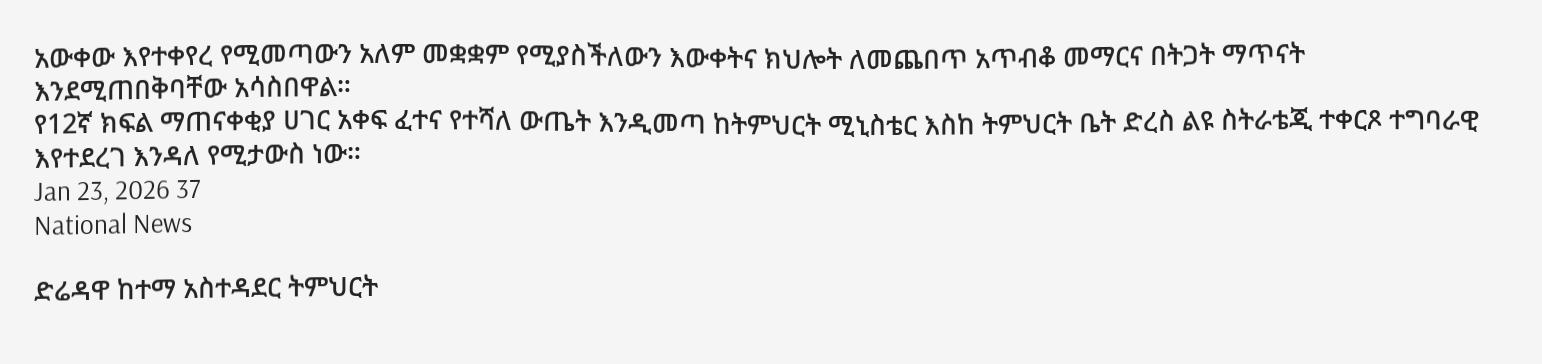አውቀው እየተቀየረ የሚመጣውን አለም መቋቋም የሚያስችለውን እውቀትና ክህሎት ለመጨበጥ አጥብቆ መማርና በትጋት ማጥናት እንደሚጠበቅባቸው አሳስበዋል።
የ12ኛ ክፍል ማጠናቀቂያ ሀገር አቀፍ ፈተና የተሻለ ውጤት እንዲመጣ ከትምህርት ሚኒስቴር እስከ ትምህርት ቤት ድረስ ልዩ ስትራቴጂ ተቀርጾ ተግባራዊ እየተደረገ እንዳለ የሚታውስ ነው።
Jan 23, 2026 37
National News

ድሬዳዋ ከተማ አስተዳደር ትምህርት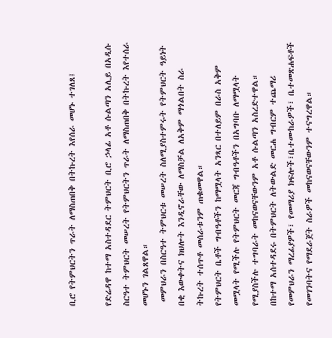ቢሮ የትምህርትን ጥራት ለማስጠበቅ በትኩረት እየሰራ መሆኑ ተገለጸ፤

የድሬዳዋ ከተማ አስተዳደር ትምህርት ቢሮ ኃላፊ አቶ ሱልጣን አሊይ በአዲሱ ስርዓተ ትምህርት መሠረት የትምህርትን ጥራት ለማስጠበቅ በትኩረት እየተሰራ መሆኑን ገልጸዋል።
 መምህራን በስርዓተ ትምህርቱ መሠረት ስለሚያስተምሩት የትምህርት ዓይነት በቂ እውቀትና ክህሎት እንዲኖራቸው ለማስቻል ለአቅም ማጎልበት ስራ ትኩረት ተሰጥቶ መሰራቱንም ጠቁመዋል።
የትምህርት ቤቶች ግብዓቶችን ከማሟላት አንጻር በተለይም በራስ አቅም መሟላት የሚችሉ የትምህርት መርጃ ግብዓቶችን በአግባቡ ለማሟላት የሚያስችሉ ተግባራት መከናወናቸውንም አቶ ሱልጣን አስረድተዋል።
በከተማ አሰተዳደሩ በትምህርት ለትውልድ መርሐ ግብርም ተጨማሪ የመምህራን ማረፊያዎች፣ የመማሪያ ክፍሎች፣ቤተሙከራዎች፣ ቤተመጽሐፍቶች የመገንባትና የማደራጀት ስራዎች መከናወናቸውንም ተናግረዋል።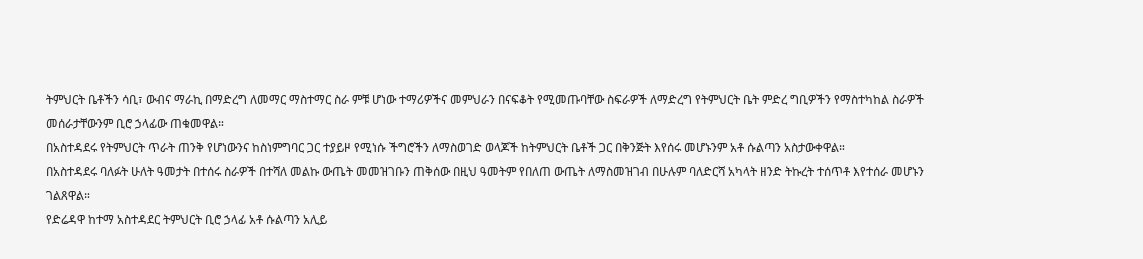ትምህርት ቤቶችን ሳቢ፣ ውብና ማራኪ በማድረግ ለመማር ማስተማር ስራ ምቹ ሆነው ተማሪዎችና መምህራን በናፍቆት የሚመጡባቸው ስፍራዎች ለማድረግ የትምህርት ቤት ምድረ ግቢዎችን የማስተካከል ስራዎች መሰራታቸውንም ቢሮ ኃላፊው ጠቁመዋል።
በአስተዳደሩ የትምህርት ጥራት ጠንቅ የሆነውንና ከስነምግባር ጋር ተያይዞ የሚነሱ ችግሮችን ለማስወገድ ወላጆች ከትምህርት ቤቶች ጋር በቅንጅት እየሰሩ መሆኑንም አቶ ሱልጣን አስታውቀዋል።
በአስተዳደሩ ባለፉት ሁለት ዓመታት በተሰሩ ስራዎች በተሻለ መልኩ ውጤት መመዝገቡን ጠቅሰው በዚህ ዓመትም የበለጠ ውጤት ለማስመዝገብ በሁሉም ባለድርሻ አካላት ዘንድ ትኩረት ተሰጥቶ እየተሰራ መሆኑን ገልጸዋል።
የድሬዳዋ ከተማ አስተዳደር ትምህርት ቢሮ ኃላፊ አቶ ሱልጣን አሊይ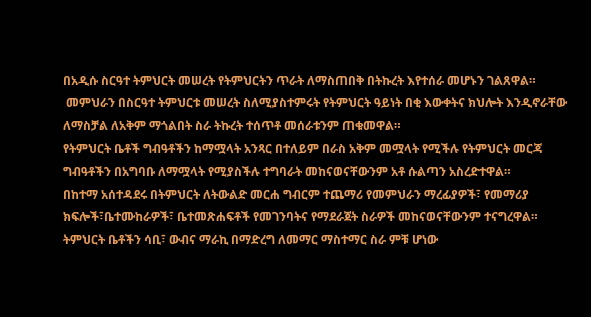በአዲሱ ስርዓተ ትምህርት መሠረት የትምህርትን ጥራት ለማስጠበቅ በትኩረት እየተሰራ መሆኑን ገልጸዋል።
 መምህራን በስርዓተ ትምህርቱ መሠረት ስለሚያስተምሩት የትምህርት ዓይነት በቂ እውቀትና ክህሎት እንዲኖራቸው ለማስቻል ለአቅም ማጎልበት ስራ ትኩረት ተሰጥቶ መሰራቱንም ጠቁመዋል።
የትምህርት ቤቶች ግብዓቶችን ከማሟላት አንጻር በተለይም በራስ አቅም መሟላት የሚችሉ የትምህርት መርጃ ግብዓቶችን በአግባቡ ለማሟላት የሚያስችሉ ተግባራት መከናወናቸውንም አቶ ሱልጣን አስረድተዋል።
በከተማ አሰተዳደሩ በትምህርት ለትውልድ መርሐ ግብርም ተጨማሪ የመምህራን ማረፊያዎች፣ የመማሪያ ክፍሎች፣ቤተሙከራዎች፣ ቤተመጽሐፍቶች የመገንባትና የማደራጀት ስራዎች መከናወናቸውንም ተናግረዋል።
ትምህርት ቤቶችን ሳቢ፣ ውብና ማራኪ በማድረግ ለመማር ማስተማር ስራ ምቹ ሆነው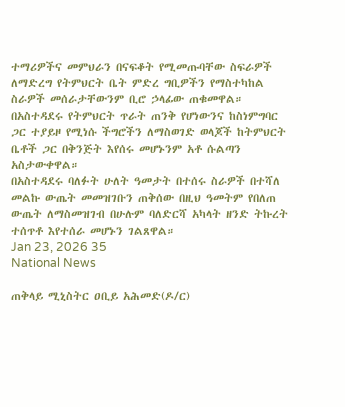ተማሪዎችና መምህራን በናፍቆት የሚመጡባቸው ስፍራዎች ለማድረግ የትምህርት ቤት ምድረ ግቢዎችን የማስተካከል ስራዎች መሰራታቸውንም ቢሮ ኃላፊው ጠቁመዋል።
በአስተዳደሩ የትምህርት ጥራት ጠንቅ የሆነውንና ከስነምግባር ጋር ተያይዞ የሚነሱ ችግሮችን ለማስወገድ ወላጆች ከትምህርት ቤቶች ጋር በቅንጅት እየሰሩ መሆኑንም አቶ ሱልጣን አስታውቀዋል።
በአስተዳደሩ ባለፉት ሁለት ዓመታት በተሰሩ ስራዎች በተሻለ መልኩ ውጤት መመዝገቡን ጠቅሰው በዚህ ዓመትም የበለጠ ውጤት ለማስመዝገብ በሁሉም ባለድርሻ አካላት ዘንድ ትኩረት ተሰጥቶ እየተሰራ መሆኑን ገልጸዋል።
Jan 23, 2026 35
National News

ጠቅላይ ሚኒስትር ዐቢይ አሕመድ(ዶ/ር)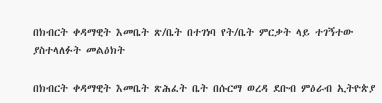በክብርት ቀዳማዊት እመቤት ጽ/ቤት በተገነባ የት/ቤት ምርቃት ላይ ተገኝተው ያስተላለፉት መልዕክት

በክብርት ቀዳማዊት እመቤት ጽሕፈት ቤት በሱርማ ወረዳ ደቡብ ምዕራብ ኢትዮጵያ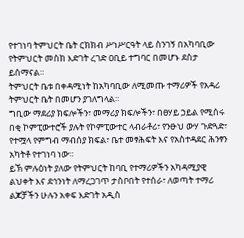የተገነባ ትምህርት ቤት ርክክብ ሥነሥርዓት ላይ ስንገኝ በአካባቢው የትምህርት መስክ እድገት ረገድ ዐቢይ ተግባር በመሆኑ ደስታ ይሰማናል።
ትምህርት ቤቱ በቀዳሚነት ከአካባቢው ለሚመጡ ተማሪዎች የአዳሪ ትምህርት ቤት በመሆን ያገለግላል።
ግቢው ማደሪያ ክፍሎችን፣ መማሪያ ክፍሎችን፣ በፀሃይ ኃይል የሚሰሩ በቂ ኮምፒውተሮች ያሉት የኮምፒውተር ላብራቶሪ፣ የንፁህ ውሃ ጉድጓድ፣ የተሟላ የምግብ ማብሰያ ክፍል፣ ቤተ መፃሕፍት እና የአስተዳደር ሕንፃን አካትቶ የተገነባ ነው።
ይኽ ምሉዕነት ያለው የትምህርት ከባቢ የተማሪዎችን አካዳሚያዊ ልህቀት እና ደኅንነት ለማረጋገጥ ታስቦበት የተሰራ፣ ለወጣት ተማሪ ልጆቻችን ሁሉን አቀፍ እድገት አዲስ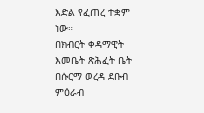እድል የፈጠረ ተቋም ነው።
በክብርት ቀዳማዊት እመቤት ጽሕፈት ቤት በሱርማ ወረዳ ደቡብ ምዕራብ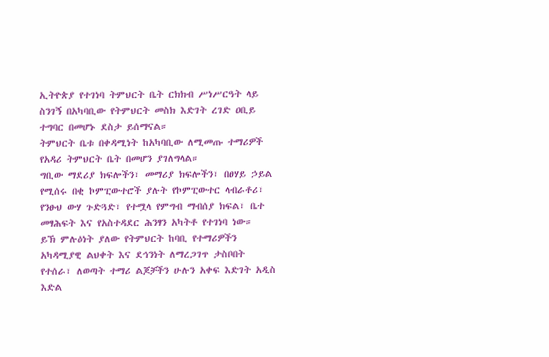ኢትዮጵያ የተገነባ ትምህርት ቤት ርክክብ ሥነሥርዓት ላይ ስንገኝ በአካባቢው የትምህርት መስክ እድገት ረገድ ዐቢይ ተግባር በመሆኑ ደስታ ይሰማናል።
ትምህርት ቤቱ በቀዳሚነት ከአካባቢው ለሚመጡ ተማሪዎች የአዳሪ ትምህርት ቤት በመሆን ያገለግላል።
ግቢው ማደሪያ ክፍሎችን፣ መማሪያ ክፍሎችን፣ በፀሃይ ኃይል የሚሰሩ በቂ ኮምፒውተሮች ያሉት የኮምፒውተር ላብራቶሪ፣ የንፁህ ውሃ ጉድጓድ፣ የተሟላ የምግብ ማብሰያ ክፍል፣ ቤተ መፃሕፍት እና የአስተዳደር ሕንፃን አካትቶ የተገነባ ነው።
ይኽ ምሉዕነት ያለው የትምህርት ከባቢ የተማሪዎችን አካዳሚያዊ ልህቀት እና ደኅንነት ለማረጋገጥ ታስቦበት የተሰራ፣ ለወጣት ተማሪ ልጆቻችን ሁሉን አቀፍ እድገት አዲስ እድል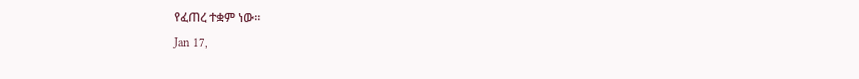የፈጠረ ተቋም ነው።
Jan 17,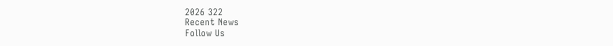2026 322
Recent News
Follow Us